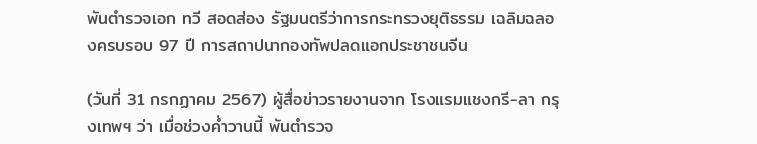พันตำรวจเอก ทวี สอดส่อง รัฐมนตรีว่าการกระทรวงยุติธรรม เฉลิมฉลองครบรอบ 97 ปี การสถาปนากองทัพปลดแอกประชาชนจีน

(วันที่ 31 กรกฏาคม 2567) ผู้สื่อข่าวรายงานจาก โรงแรมแชงกรี-ลา กรุงเทพฯ ว่า เมื่อช่วงค่ำวานนี้ พันตำรวจ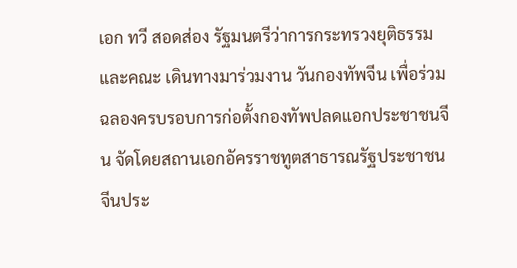เอก ทวี สอดส่อง รัฐมนตรีว่าการกระทรวงยุติธรรม และคณะ เดินทางมาร่วมงาน วันกองทัพจีน เพื่อร่วมฉลองครบรอบการก่อตั้งกองทัพปลดแอกประชาชนจีน จัดโดยสถานเอกอัครราชทูตสาธารณรัฐประชาชนจีนประ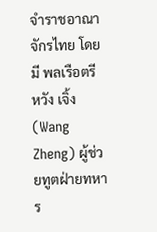จำราชอาณาจักรไทย โดยมี พลเรือตรี หวัง เจิ้ง (Wang Zheng) ผู้ช่วยทูตฝ่ายทหาร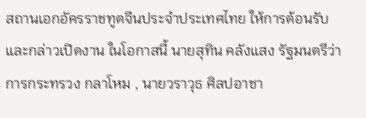สถานเอกอัครราชทูตจีนประจำประเทศไทย ให้การต้อนรับ และกล่าวเปิดงาน ในโอกาสนี้ นายสุทิน คลังแสง รัฐมนตรีว่าการกระทรวง กลาโหม , นายวราวุธ ศิลปอาชา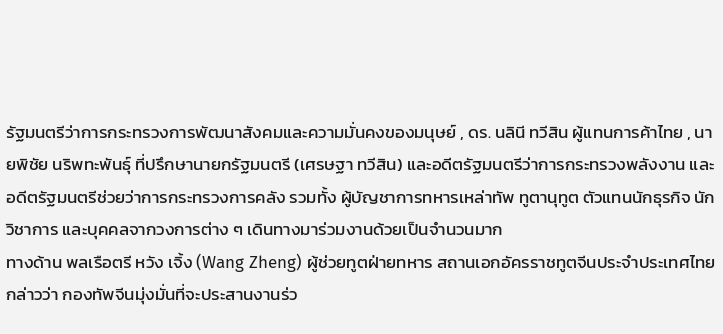รัฐมนตรีว่าการกระทรวงการพัฒนาสังคมและความมั่นคงของมนุษย์ , ดร. นลินี ทวีสิน ผู้แทนการค้าไทย , นายพิชัย นริพทะพันธุ์ ที่ปรึกษานายกรัฐมนตรี (เศรษฐา ทวีสิน) และอดีตรัฐมนตรีว่าการกระทรวงพลังงาน และอดีตรัฐมนตรีช่วยว่าการกระทรวงการคลัง รวมทั้ง ผู้บัญชาการทหารเหล่าทัพ ทูตานุทูต ตัวแทนนักธุรกิจ นักวิชาการ และบุคคลจากวงการต่าง ๆ เดินทางมาร่วมงานด้วยเป็นจำนวนมาก
ทางด้าน พลเรือตรี หวัง เจิ้ง (Wang Zheng) ผู้ช่วยทูตฝ่ายทหาร สถานเอกอัครราชทูตจีนประจำประเทศไทย กล่าวว่า กองทัพจีนมุ่งมั่นที่จะประสานงานร่ว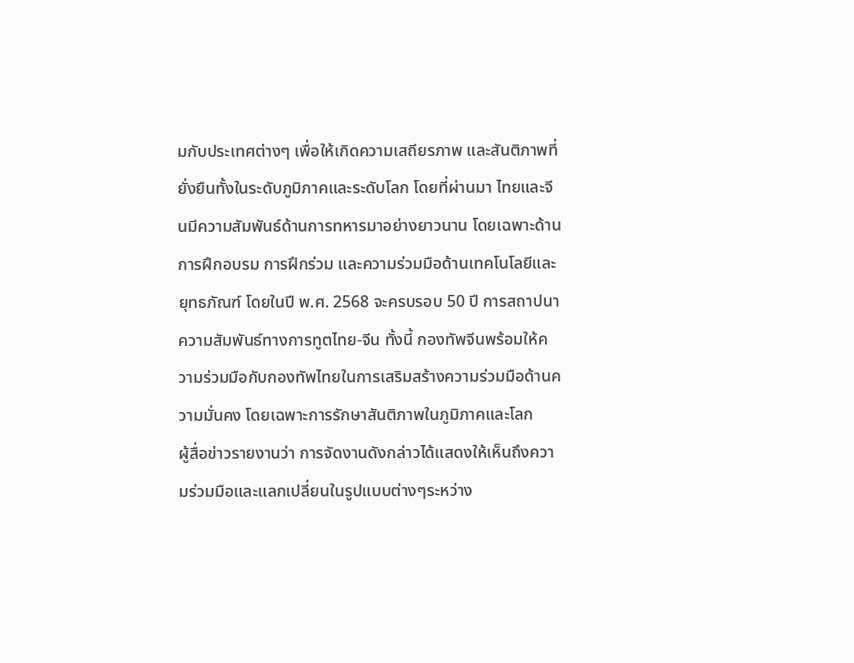มกับประเทศต่างๆ เพื่อให้เกิดความเสถียรภาพ และสันติภาพที่ยั่งยืนทั้งในระดับภูมิภาคและระดับโลก โดยที่ผ่านมา ไทยและจีนมีความสัมพันธ์ด้านการทหารมาอย่างยาวนาน โดยเฉพาะด้านการฝึกอบรม การฝึกร่วม และความร่วมมือด้านเทคโนโลยีและยุทธภัณฑ์ โดยในปี พ.ศ. 2568 จะครบรอบ 50 ปี การสถาปนาความสัมพันธ์ทางการทูตไทย-จีน ทั้งนี้ กองทัพจีนพร้อมให้ความร่วมมือกับกองทัพไทยในการเสริมสร้างความร่วมมือด้านความมั่นคง โดยเฉพาะการรักษาสันติภาพในภูมิภาคและโลก
ผู้สื่อข่าวรายงานว่า การจัดงานดังกล่าวได้แสดงให้เห็นถึงความร่วมมือและแลกเปลี่ยนในรูปแบบต่างๆระหว่าง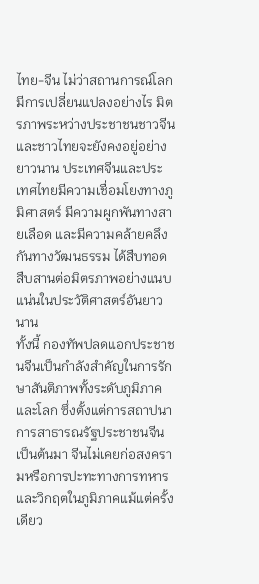ไทย-จีน ไม่ว่าสถานการณ์โลกมีการเปลี่ยนแปลงอย่างไร มิตรภาพระหว่างประชาชนชาวจีนและชาวไทยจะยังคงอยู่อย่างยาวนาน ประเทศจีนและประเทศไทยมีความเชื่อมโยงทางภูมิศาสตร์ มีความผูกพันทางสายเลือด และมีความคล้ายคลึงกันทางวัฒนธรรม ได้สืบทอดสืบสานต่อมิตรภาพอย่างแนบแน่นในประวัติศาสตร์อันยาวนาน
ทั้งนี้ กองทัพปลดแอกประชาชนจีนเป็นกำลังสำคัญในการรักษาสันติภาพทั้งระดับภูมิภาคและโลก ซึ่งตั้งแต่การสถาปนาการสาธารณรัฐประชาชนจีนเป็นต้นมา จีนไม่เคยก่อสงครามหรือการปะทะทางการทหารและวิกฤตในภูมิภาคแม้แต่ครั้งเดียว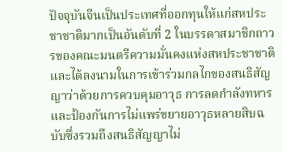ปัจจุบันจีนเป็นประเทศที่ออกทุนให้แก่สหประชาชาติมากเป็นอันดับที่ 2 ในบรรดาสมาชิกถาวรของคณะมนตรีความมั่นคงแห่งสหประชาชาติ และได้ลงนามในการเข้าร่วมกลไกของสนธิสัญญาว่าด้วยการควบคุมอาวุธ การลดกำลังทหารและป้องกันการไม่แพร่ขยายอาวุธหลายสิบฉบับซึ่งรวมถึงสนธิสัญญาไม่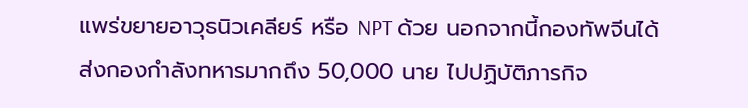แพร่ขยายอาวุธนิวเคลียร์ หรือ NPT ด้วย นอกจากนี้กองทัพจีนได้ส่งกองกำลังทหารมากถึง 50,000 นาย ไปปฏิบัติภารกิจ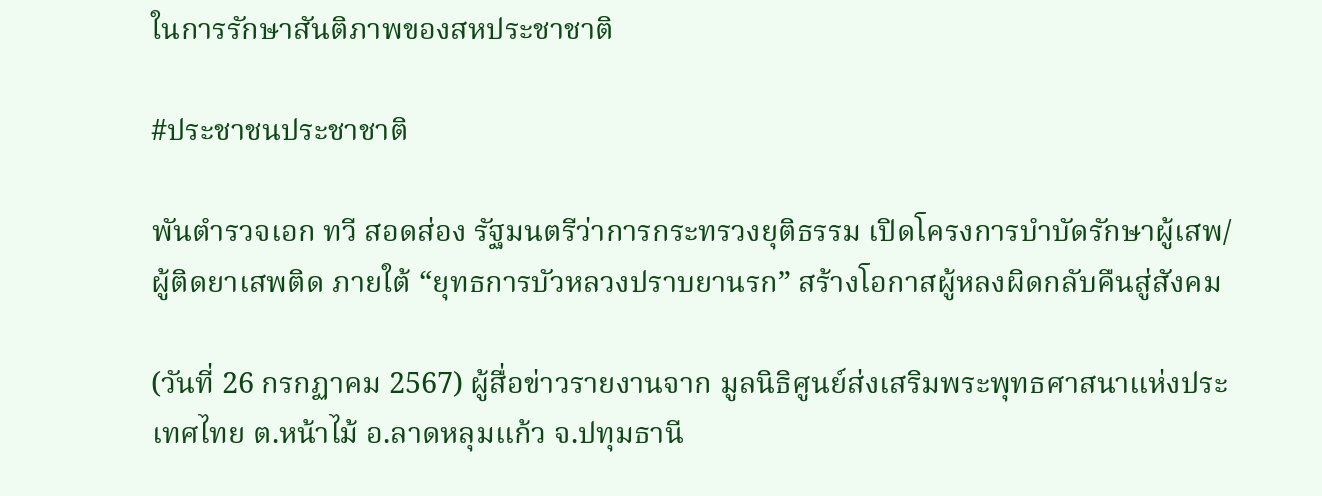ในการรักษาสันติภาพของสหประชาชาติ

#ประชาชนประชาชาติ

พันตำรวจเอก ทวี สอดส่อง รัฐมนตรีว่าการกระทรวงยุติธรรม เปิดโครงการบำบัดรักษาผู้เสพ/ผู้ติดยาเสพติด ภายใต้ “ยุทธการบัวหลวงปราบยานรก” สร้างโอกาสผู้หลงผิดกลับคืนสู่สังคม

(วันที่ 26 กรกฏาคม 2567) ผู้สื่อข่าวรายงานจาก มูลนิธิศูนย์ส่งเสริมพระพุทธศาสนาแห่งประเทศไทย ต.หน้าไม้ อ.ลาดหลุมแก้ว จ.ปทุมธานี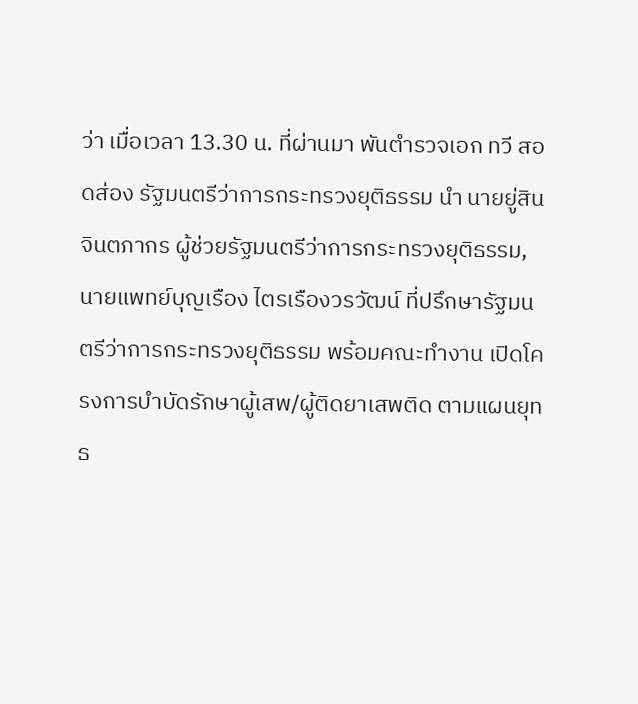ว่า เมื่อเวลา 13.30 น. ที่ผ่านมา พันตำรวจเอก ทวี สอดส่อง รัฐมนตรีว่าการกระทรวงยุติธรรม นำ นายยู่สิน จินตภากร ผู้ช่วยรัฐมนตรีว่าการกระทรวงยุติธรรม, นายแพทย์บุญเรือง ไตรเรืองวรวัฒน์ ที่ปรึกษารัฐมนตรีว่าการกระทรวงยุติธรรม พร้อมคณะทำงาน เปิดโครงการบำบัดรักษาผู้เสพ/ผู้ติดยาเสพติด ตามแผนยุทธ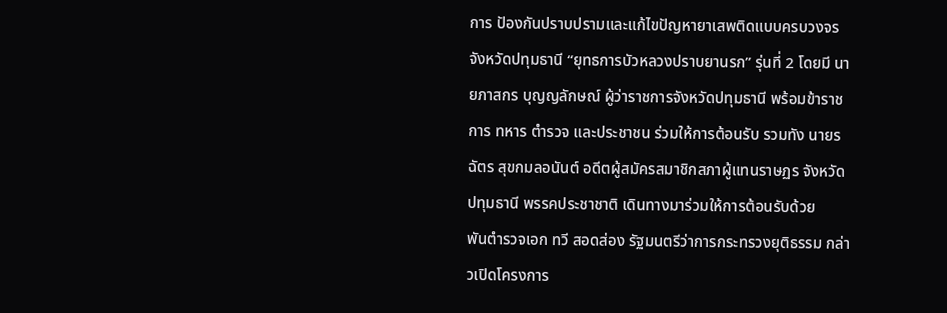การ ปัองกันปราบปรามและแก้ไขปัญหายาเสพติดแบบครบวงจรจังหวัดปทุมธานี “ยุทธการบัวหลวงปราบยานรก” รุ่นที่ 2 โดยมี นายภาสกร บุญญลักษณ์ ผู้ว่าราชการจังหวัดปทุมธานี พร้อมข้าราชการ ทหาร ตำรวจ และประชาชน ร่วมให้การต้อนรับ รวมทัง นายรฉัตร สุขกมลอนันต์ อดีตผู้สมัครสมาชิกสภาผู้แทนราษฏร จังหวัดปทุมธานี พรรคประชาชาติ เดินทางมาร่วมให้การต้อนรับด้วย
พันตำรวจเอก ทวี สอดส่อง รัฐมนตรีว่าการกระทรวงยุติธรรม กล่าวเปิดโครงการ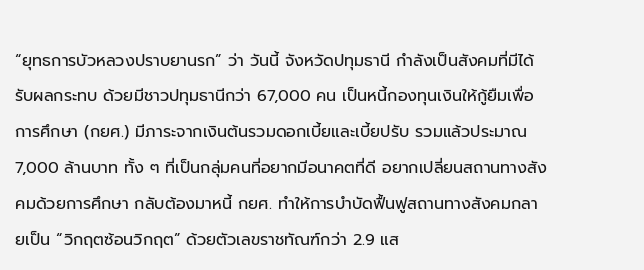“ยุทธการบัวหลวงปราบยานรก” ว่า วันนี้ จังหวัดปทุมธานี กำลังเป็นสังคมที่มีได้รับผลกระทบ ด้วยมีชาวปทุมธานีกว่า 67,000 คน เป็นหนี้กองทุนเงินให้กู้ยืมเพื่อการศึกษา (กยศ.) มีภาระจากเงินต้นรวมดอกเบี้ยและเบี้ยปรับ รวมแล้วประมาณ 7,000 ล้านบาท ทั้ง ๆ ที่เป็นกลุ่มคนที่อยากมีอนาคตที่ดี อยากเปลี่ยนสถานทางสังคมด้วยการศึกษา กลับต้องมาหนี้ กยศ. ทำให้การบำบัดฟื้นฟูสถานทางสังคมกลายเป็น “วิกฤตซ้อนวิกฤต” ด้วยตัวเลขราชทัณฑ์กว่า 2.9 แส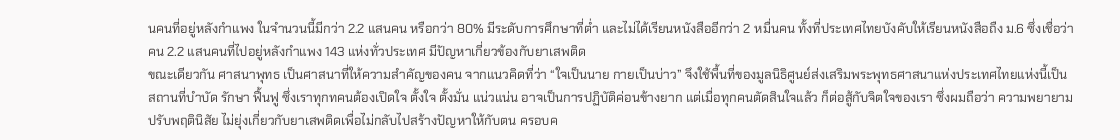นคนที่อยู่หลังกำแพง ในจำนวนนี้มีกว่า 2.2 แสนคน หรือกว่า 80% มีระดับการศึกษาที่ต่ำ และไม่ได้เรียนหนังสืออีกว่า 2 หมื่นคน ทั้งที่ประเทศไทยบังคับให้เรียนหนังสือถืง ม.6 ซึ่งเชื่อว่าคน 2.2 แสนคนที่ไปอยู่หลังกำแพง 143 แห่งทั่วประเทศ มีปัญหาเกี่ยวข้องกับยาเสพติด
ขณะเดียวกัน ศาสนาพุทธ เป็นศาสนาที่ให้ความสำคัญของคน จากแนวคิดที่ว่า “ใจเป็นนาย กายเป็นบ่าว” จึงใช้พื้นที่ของมูลนิธิศูนย์ส่งเสริมพระพุทธศาสนาแห่งประเทศไทยแห่งนี้เป็นสถานที่บำบัด รักษา ฟื้นฟู ซึ่งเราทุกทคนต้องเปิดใจ ตั้งใจ ตั้งมั่น แน่วแน่น อาจเป็นการปฏิบัติค่อนข้างยาก แต่เมื่อทุกคนตัดสินใจแล้ว ก็ต่อสู้กับจิตใจของเรา ซึ่งผมถือว่า ความพยายามปรับพฤตินิสัย ไม่ยุ่งเกี่ยวกับยาเสพติดเพื่อไม่กลับไปสร้างปัญหาให้กับตน ครอบค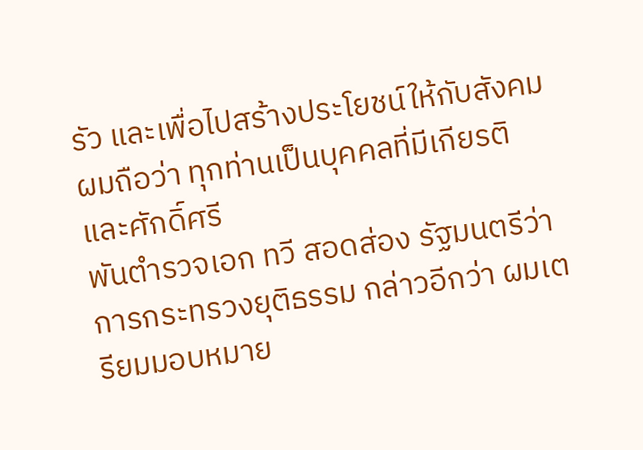รัว และเพื่อไปสร้างประโยชน์ให้กับสังคม ผมถือว่า ทุกท่านเป็นบุคคลที่มีเกียรติและศักดิ์ศรี
พันตำรวจเอก ทวี สอดส่อง รัฐมนตรีว่าการกระทรวงยุติธรรม กล่าวอีกว่า ผมเตรียมมอบหมาย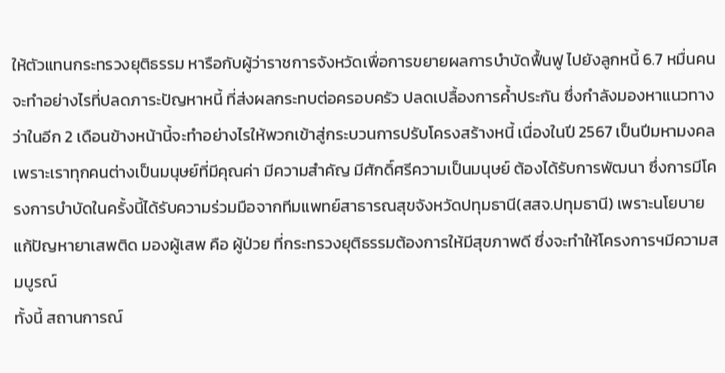ให้ตัวแทนกระทรวงยุติธรรม หารือกับผู้ว่าราชการจังหวัดเพื่อการขยายผลการบำบัดฟื้นฟู ไปยังลูกหนี้ 6.7 หมื่นคน จะทำอย่างไรที่ปลดภาระปัญหาหนี้ ที่ส่งผลกระทบต่อครอบครัว ปลดเปลื้องการค้ำประกัน ซึ่งกำลังมองหาแนวทางว่าในอีก 2 เดือนข้างหน้านี้จะทำอย่างไรให้พวกเข้าสู่กระบวนการปรับโครงสร้างหนี้ เนื่องในปี 2567 เป็นปีมหามงคล เพราะเราทุกคนต่างเป็นมนุษย์ที่มีคุณค่า มีความสำคัญ มีศักดิ์ศรีความเป็นมนุษย์ ต้องได้รับการพัฒนา ซึ่งการมีโครงการบำบัดในครั้งนี้ได้รับความร่วมมือจากทีมแพทย์สาธารณสุขจังหวัดปทุมธานี(สสจ.ปทุมธานี) เพราะนโยบายแก้ปัญหายาเสพติด มองผู้เสพ คือ ผู้ป่วย ที่กระทรวงยุติธรรมต้องการให้มีสุขภาพดี ซึ่งจะทำให้โครงการฯมีความสมบูรณ์
ทั้งนี้ สถานการณ์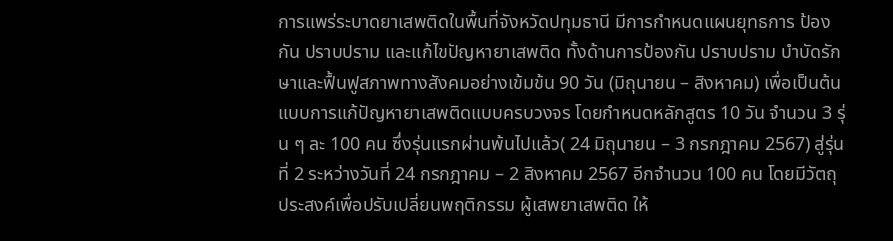การแพร่ระบาดยาเสพติดในพื้นที่จังหวัดปทุมธานี มีการกำหนดแผนยุทธการ ป้องกัน ปราบปราม และแก้ไขปัญหายาเสพติด ทั้งด้านการป้องกัน ปราบปราม บำบัดรักษาและฟื้นฟูสภาพทางสังคมอย่างเข้มข้น 90 วัน (มิถุนายน – สิงหาคม) เพื่อเป็นต้นแบบการแก้ปัญหายาเสพติดแบบครบวงจร โดยกำหนดหลักสูตร 10 วัน จำนวน 3 รุ่น ๆ ละ 100 คน ซึ่งรุ่นแรกผ่านพ้นไปแล้ว( 24 มิถุนายน – 3 กรกฎาคม 2567) สู่รุ่นที่ 2 ระหว่างวันที่ 24 กรกฎาคม – 2 สิงหาคม 2567 อีกจำนวน 100 คน โดยมีวัตถุประสงค์เพื่อปรับเปลี่ยนพฤติกรรม ผู้เสพยาเสพติด ให้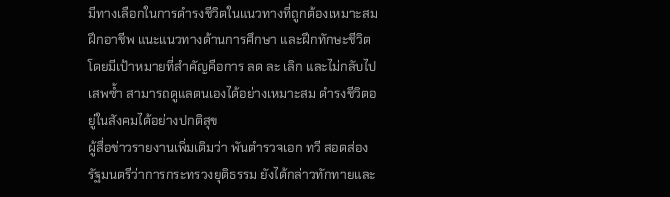มีทางเลือกในการดำรงชีวิตในแนวทางที่ถูกต้องเหมาะสม ฝึกอาชีพ แนะแนวทางด้านการศึกษา และฝึกทักษะชีวิตโดยมีเป้าหมายที่สำคัญคือการ ลด ละ เลิก และไม่กลับไปเสพซ้ำ สามารถดูแลตนเองได้อย่างเหมาะสม ดำรงชีวิตอยู่ในสังคมได้อย่างปกติสุข
ผู้สื่อข่าวรายงานเพิ่มเติมว่า พันตำรวจเอก ทวี สอดส่อง รัฐมนตรีว่าการกระทรวงยุติธรรม ยังได้กล่าวทักทายและ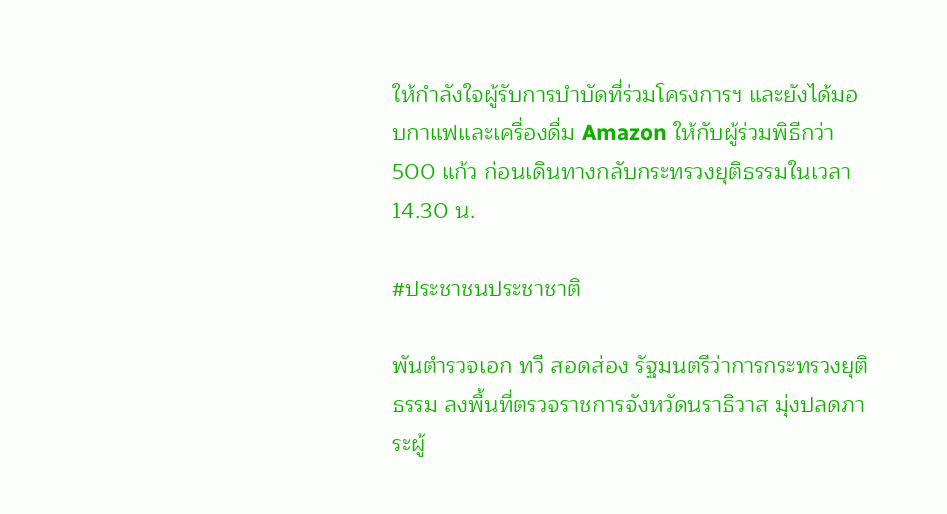ให้กำลังใจผู้รับการบำบัดที่ร่วมโครงการฯ และยังได้มอบกาแฟและเครื่องดื่ม Amazon ให้กับผู้ร่วมพิธีกว่า 500 แก้ว ก่อนเดินทางกลับกระทรวงยุติธรรมในเวลา 14.30 น.

#ประชาชนประชาชาติ

พันตำรวจเอก ทวี สอดส่อง รัฐมนตรีว่าการกระทรวงยุติธรรม ลงพื้นที่ตรวจราชการจังหวัดนราธิวาส มุ่งปลดภาระผู้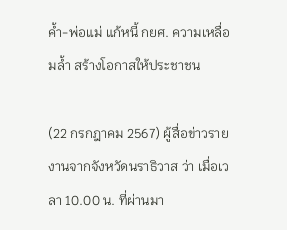ค้ำ-พ่อแม่ แก้หนี้ กยศ. ความเหลื่อมล้ำ สร้างโอกาสให้ประชาชน

(22 กรกฎาคม 2567) ผู้สื่อข่าวรายงานจากจังหวัดนราธิวาส ว่า เมื่อเวลา 10.00 น. ที่ผ่านมา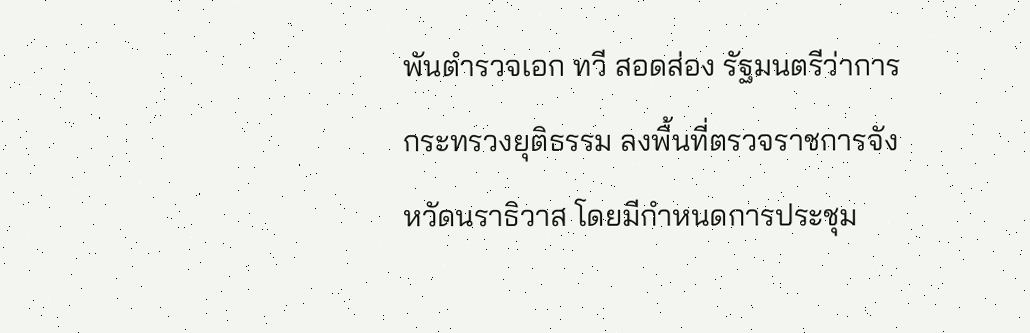พันตำรวจเอก ทวี สอดส่อง รัฐมนตรีว่าการกระทรวงยุติธรรม ลงพื้นที่ตรวจราชการจังหวัดนราธิวาส โดยมีกำหนดการประชุม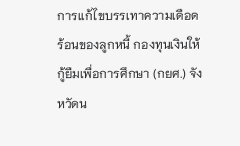การแก้ไขบรรเทาความเดือดร้อนของลูกหนี้ กองทุนเงินให้กู้ยืมเพื่อการศึกษา (กยศ.) จังหวัดน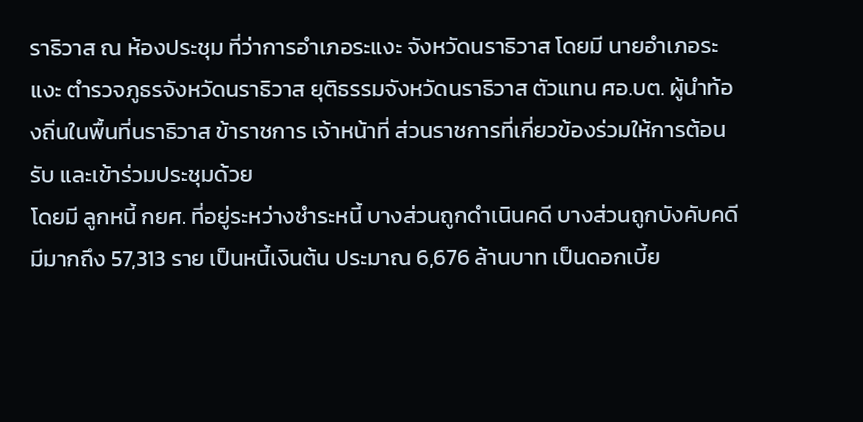ราธิวาส ณ ห้องประชุม ที่ว่าการอำเภอระแงะ จังหวัดนราธิวาส โดยมี นายอำเภอระแงะ ตำรวจภูธรจังหวัดนราธิวาส ยุติธรรมจังหวัดนราธิวาส ตัวแทน ศอ.บต. ผู้นำท้องถิ่นในพื้นที่นราธิวาส ข้าราชการ เจ้าหน้าที่ ส่วนราชการที่เกี่ยวข้องร่วมให้การต้อนรับ และเข้าร่วมประชุมด้วย
โดยมี ลูกหนี้ กยศ. ที่อยู่ระหว่างชำระหนี้ บางส่วนถูกดำเนินคดี บางส่วนถูกบังคับคดี มีมากถึง 57,313 ราย เป็นหนี้เงินต้น ประมาณ 6,676 ล้านบาท เป็นดอกเบี้ย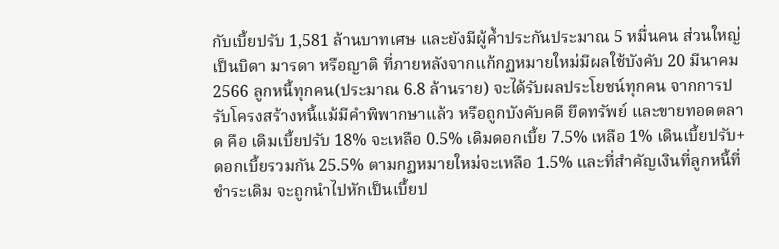กับเบี้ยปรับ 1,581 ล้านบาทเศษ และยังมีผู้ค้ำประกันประมาณ 5 หมื่นคน ส่วนใหญ่เป็นบิดา มารดา หรือญาติ ที่ภายหลังจากแก้กฏหมายใหม่มีผลใช้บังคับ 20 มีนาคม 2566 ลูกหนี้ทุกคน(ประมาณ 6.8 ล้านราย) จะได้รับผลประโยชน์ทุกคน จากการปรับโครงสร้างหนี้แม้มีคำพิพากษาแล้ว หรือถูกบังคับคดี ยึดทรัพย์ และขายทอดตลาด คือ เดิมเบี้ยปรับ 18% จะเหลือ 0.5% เดิมดอกเบี้ย 7.5% เหลือ 1% เดินเบี้ยปรับ+ดอกเบี้ยรวมกัน 25.5% ตามกฏหมายใหม่จะเหลือ 1.5% และที่สำคัญเงินที่ลูกหนี้ที่ชำระเดิม จะถูกนำไปหักเป็นเบื้ยป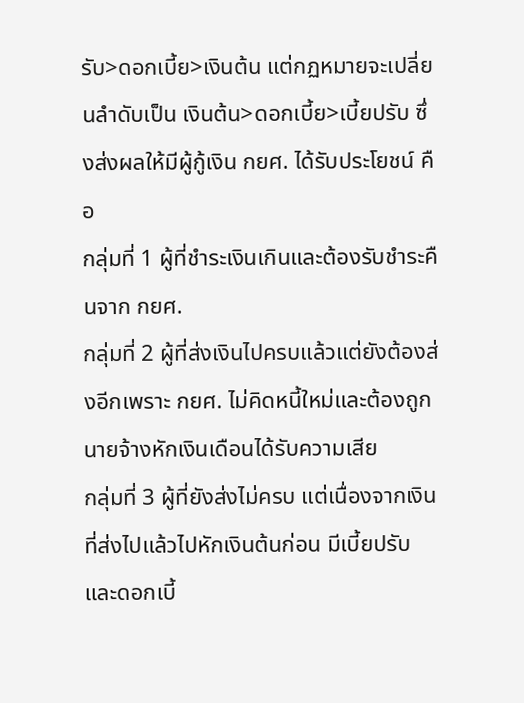รับ>ดอกเบี้ย>เงินต้น แต่กฏหมายจะเปลี่ยนลำดับเป็น เงินต้น>ดอกเบี้ย>เบี้ยปรับ ซึ่งส่งผลให้มีผู้กู้เงิน กยศ. ได้รับประโยชน์ คือ
กลุ่มที่ 1 ผู้ที่ชำระเงินเกินและต้องรับชำระคืนจาก กยศ.
กลุ่มที่ 2 ผู้ที่ส่งเงินไปครบแล้วแต่ยังต้องส่งอีกเพราะ กยศ. ไม่คิดหนี้ใหม่และต้องถูกนายจ้างหักเงินเดือนได้รับความเสีย
กลุ่มที่ 3 ผู้ที่ยังส่งไม่ครบ แต่เนื่องจากเงินที่ส่งไปแล้วไปหักเงินต้นก่อน มีเบี้ยปรับและดอกเบี้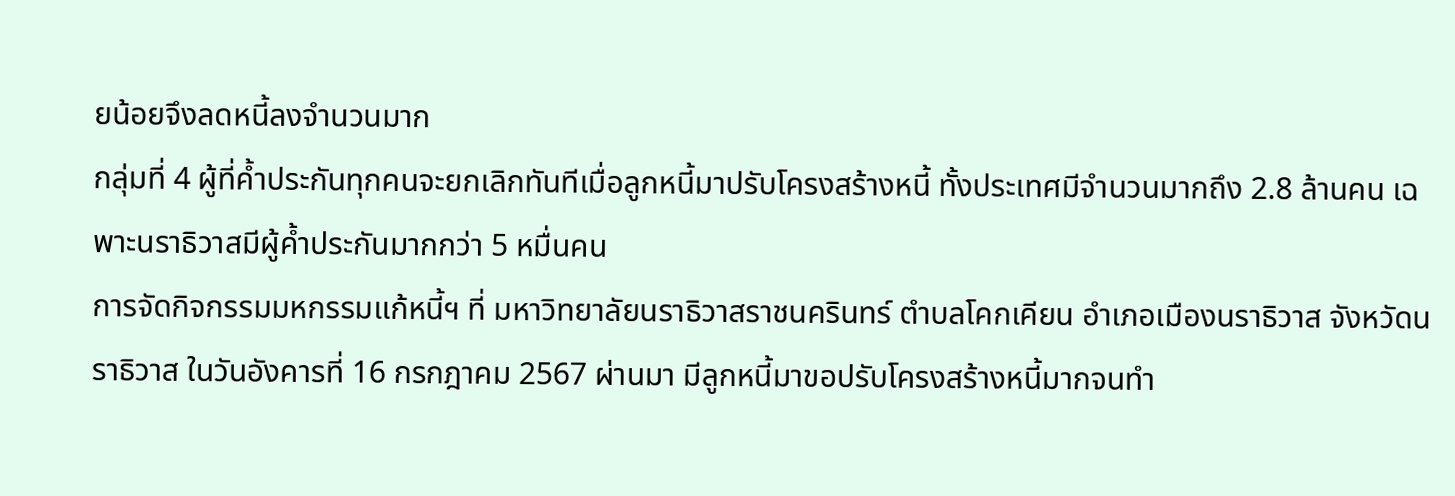ยน้อยจึงลดหนี้ลงจำนวนมาก
กลุ่มที่ 4 ผู้ที่ค้ำประกันทุกคนจะยกเลิกทันทีเมื่อลูกหนี้มาปรับโครงสร้างหนี้ ทั้งประเทศมีจำนวนมากถึง 2.8 ล้านคน เฉพาะนราธิวาสมีผู้ค้ำประกันมากกว่า 5 หมื่นคน
การจัดกิจกรรมมหกรรมแก้หนี้ฯ ที่ มหาวิทยาลัยนราธิวาสราชนครินทร์ ตำบลโคกเคียน อำเภอเมืองนราธิวาส จังหวัดนราธิวาส ในวันอังคารที่ 16 กรกฎาคม 2567 ผ่านมา มีลูกหนี้มาขอปรับโครงสร้างหนี้มากจนทำ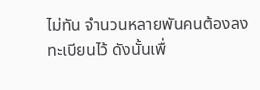ไม่ทัน จำนวนหลายพันคนต้องลงทะเบียนไว้ ดังนั้นเพื่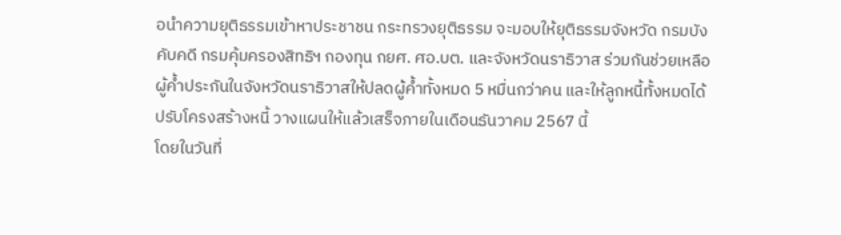อนำความยุติธรรมเข้าหาประชาชน กระทรวงยุติธรรม จะมอบให้ยุติธรรมจังหวัด กรมบังคับคดี กรมคุ้มครองสิทธิฯ กองทุน กยศ. ศอ.บต. และจังหวัดนราธิวาส ร่วมกันช่วยเหลือผู้ค้ำประกันในจังหวัดนราธิวาสให้ปลดผู้ค้ำทั้งหมด 5 หมื่นกว่าคน และให้ลูกหนี้ทั้งหมดได้ปรับโครงสร้างหนี้ วางแผนให้แล้วเสร็จภายในเดือนธันวาคม 2567 นี้
โดยในวันที่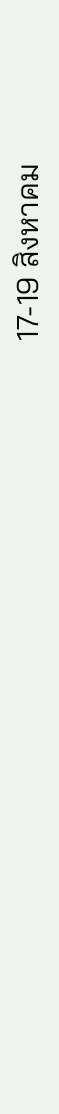17-19 สิงหาคม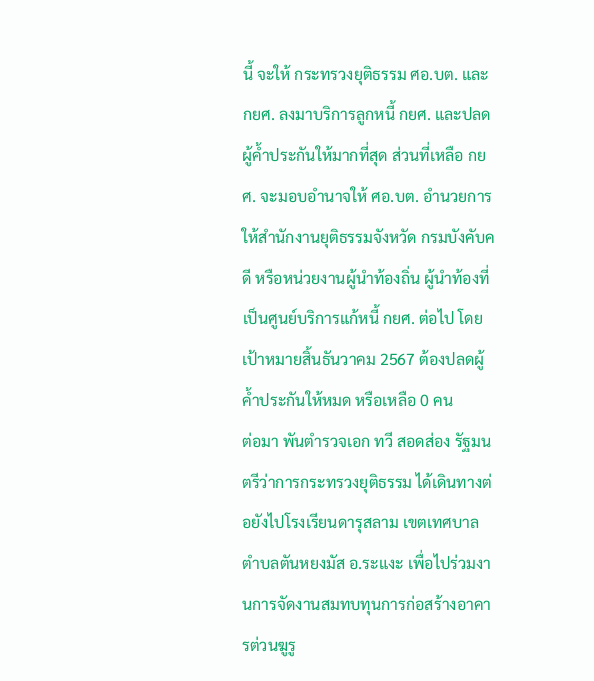นี้ จะให้ กระทรวงยุติธรรม ศอ.บต. และ กยศ. ลงมาบริการลูกหนี้ กยศ. และปลดผู้ค้ำประกันให้มากที่สุด ส่วนที่เหลือ กยศ. จะมอบอำนาจให้ ศอ.บต. อำนวยการให้สำนักงานยุติธรรมจังหวัด กรมบังคับคดี หรือหน่วยงานผู้นำท้องถิ่น ผู้นำท้องที่เป็นศูนย์บริการแก้หนี้ กยศ. ต่อไป โดยเป้าหมายสิ้นธันวาคม 2567 ต้องปลดผู้ค้ำประกันให้หมด หรือเหลือ 0 คน
ต่อมา พันตำรวจเอก ทวี สอดส่อง รัฐมนตรีว่าการกระทรวงยุติธรรม ได้เดินทางต่อยังไปโรงเรียนดารุสลาม เขตเทศบาลตำบลตันหยงมัส อ.ระแงะ เพื่อไปร่วมงานการจัดงานสมทบทุนการก่อสร้างอาคารต่วนฆูรู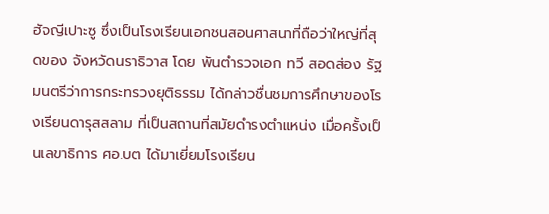ฮัจญีเปาะซู ซึ่งเป็นโรงเรียนเอกชนสอนศาสนาที่ถือว่าใหญ่ที่สุดของ จังหวัดนราธิวาส โดย พันตำรวจเอก ทวี สอดส่อง รัฐมนตรีว่าการกระทรวงยุติธรรม ได้กล่าวชื่นชมการศึกษาของโรงเรียนดารุสสลาม ที่เป็นสถานที่สมัยดำรงตำแหน่ง เมื่อครั้งเป็นเลขาธิการ ศอ.บต ได้มาเยี่ยมโรงเรียน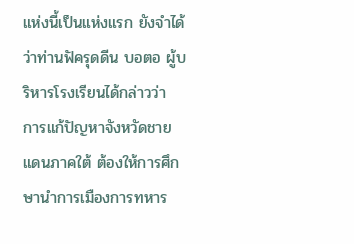แห่งนี้เป็นแห่งแรก ยังจำได้ว่าท่านฟัครุดดีน บอตอ ผู้บริหารโรงเรียนได้กล่าวว่า การแก้ปัญหาจังหวัดชายแดนภาคใต้ ต้องให้การศึกษานำการเมืองการทหาร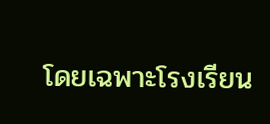โดยเฉพาะโรงเรียน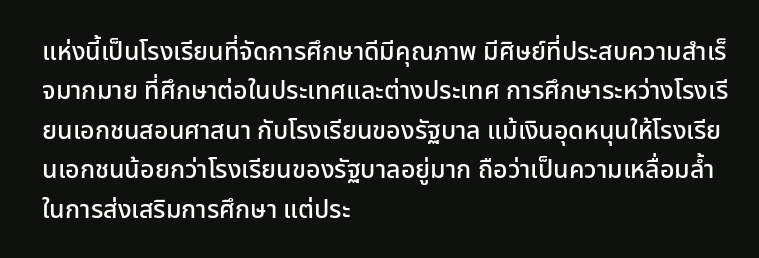แห่งนี้เป็นโรงเรียนที่จัดการศึกษาดีมีคุณภาพ มีศิษย์ที่ประสบความสำเร็จมากมาย ที่ศึกษาต่อในประเทศและต่างประเทศ การศึกษาระหว่างโรงเรียนเอกชนสอนศาสนา กับโรงเรียนของรัฐบาล แม้เงินอุดหนุนให้โรงเรียนเอกชนน้อยกว่าโรงเรียนของรัฐบาลอยู่มาก ถือว่าเป็นความเหลื่อมล้ำในการส่งเสริมการศึกษา แต่ประ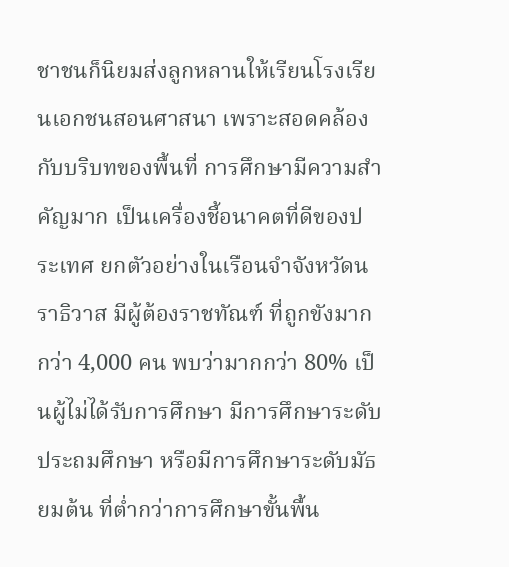ชาชนก็นิยมส่งลูกหลานให้เรียนโรงเรียนเอกชนสอนศาสนา เพราะสอดคล้องกับบริบทของพื้นที่ การศึกษามีความสำคัญมาก เป็นเครื่องชี้อนาคตที่ดีของประเทศ ยกตัวอย่างในเรือนจำจังหวัดนราธิวาส มีผู้ต้องราชทัณฑ์ ที่ถูกขังมากกว่า 4,000 คน พบว่ามากกว่า 80% เป็นผู้ไม่ได้รับการศึกษา มีการศึกษาระดับประถมศึกษา หรือมีการศึกษาระดับมัธยมต้น ที่ต่ำกว่าการศึกษาขั้นพื้น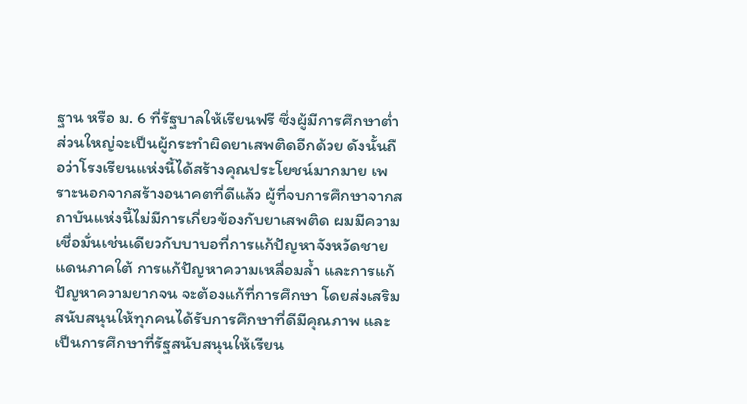ฐาน หรือ ม. 6 ที่รัฐบาลให้เรียนฟรี ซึ่งผู้มีการศึกษาต่ำส่วนใหญ่จะเป็นผู้กระทำผิดยาเสพติดอีกด้วย ดังนั้นถือว่าโรงเรียนแห่งนี้ได้สร้างคุณประโยชน์มากมาย เพราะนอกจากสร้างอนาคตที่ดีแล้ว ผู้ที่จบการศึกษาจากสถาบันแห่งนี้ไม่มีการเกี่ยวข้องกับยาเสพติด ผมมีความเชื่อมั่นเช่นเดียวกับบาบอที่การแก้ปัญหาจังหวัดชายแดนภาคใต้ การแก้ปัญหาความเหลื่อมล้ำ และการแก้ปัญหาความยากจน จะต้องแก้ที่การศึกษา โดยส่งเสริมสนับสนุนให้ทุกคนได้รับการศึกษาที่ดีมีคุณภาพ และเป็นการศึกษาที่รัฐสนับสนุนให้เรียน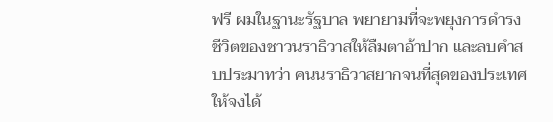ฟรี ผมในฐานะรัฐบาล พยายามที่จะพยุงการดำรงชีวิตของชาวนราธิวาสให้ลืมตาอ้าปาก และลบคำสบประมาทว่า คนนราธิวาสยากจนที่สุดของประเทศ ให้จงได้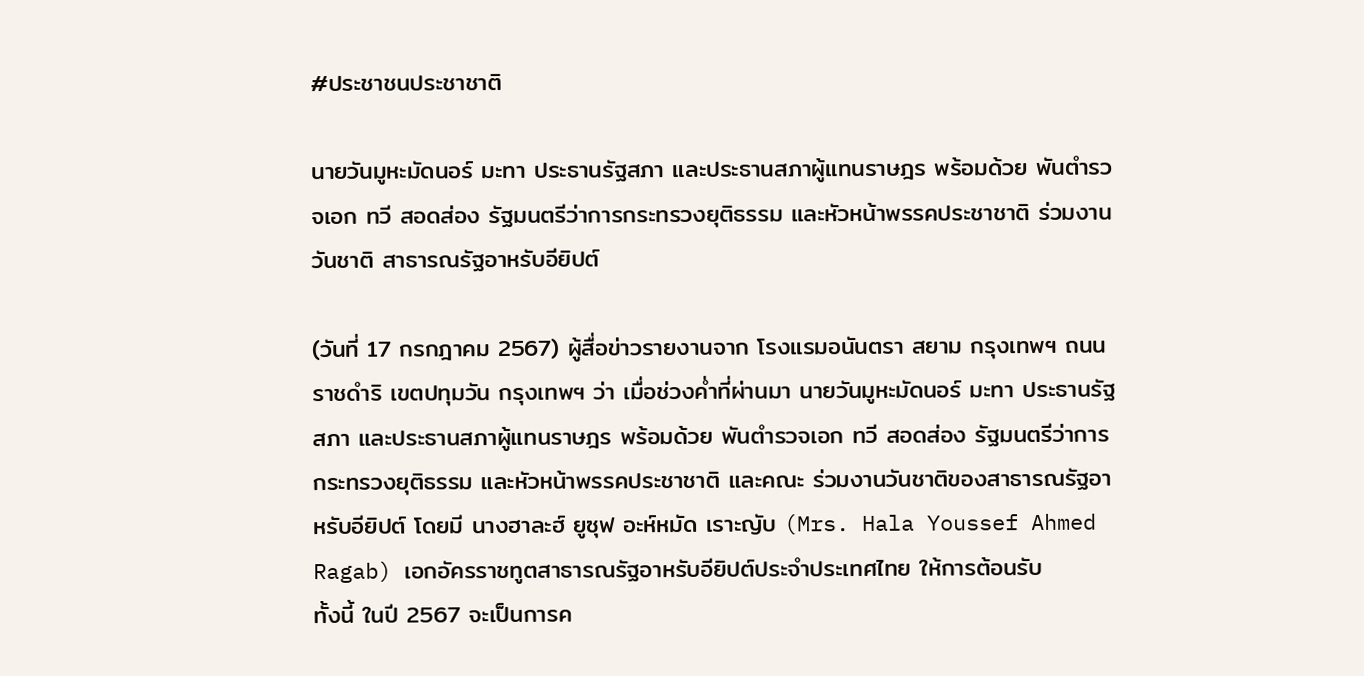#ประชาชนประชาชาติ

นายวันมูหะมัดนอร์ มะทา ประธานรัฐสภา และประธานสภาผู้แทนราษฎร พร้อมด้วย พันตำรวจเอก ทวี สอดส่อง รัฐมนตรีว่าการกระทรวงยุติธรรม และหัวหน้าพรรคประชาชาติ ร่วมงานวันชาติ สาธารณรัฐอาหรับอียิปต์

(วันที่ 17 กรกฎาคม 2567) ผู้สื่อข่าวรายงานจาก โรงแรมอนันตรา สยาม กรุงเทพฯ ถนนราชดำริ เขตปทุมวัน กรุงเทพฯ ว่า เมื่อช่วงค่ำที่ผ่านมา นายวันมูหะมัดนอร์ มะทา ประธานรัฐสภา และประธานสภาผู้แทนราษฎร พร้อมด้วย พันตำรวจเอก ทวี สอดส่อง รัฐมนตรีว่าการกระทรวงยุติธรรม และหัวหน้าพรรคประชาชาติ และคณะ ร่วมงานวันชาติของสาธารณรัฐอาหรับอียิปต์ โดยมี นางฮาละฮ์ ยูซุฟ อะห์หมัด เราะญับ (Mrs. Hala Youssef Ahmed Ragab) เอกอัครราชทูตสาธารณรัฐอาหรับอียิปต์ประจำประเทศไทย ให้การต้อนรับ
ทั้งนี้ ในปี 2567 จะเป็นการค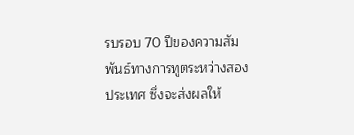รบรอบ 70 ปีของความสัมพันธ์ทางการทูตระหว่างสองประเทศ ซึ่งจะส่งผลให้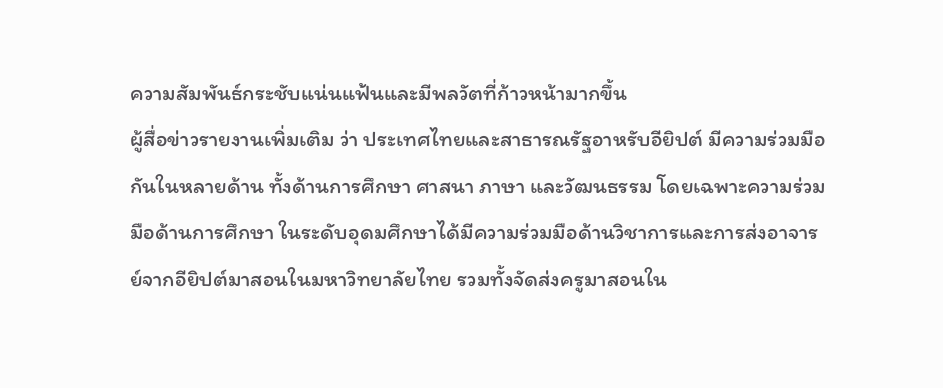ความสัมพันธ์กระชับแน่นแฟ้นและมีพลวัตที่ก้าวหน้ามากขึ้น
ผู้สื่อข่าวรายงานเพิ่มเติม ว่า ประเทศไทยและสาธารณรัฐอาหรับอียิปต์ มีความร่วมมือกันในหลายด้าน ทั้งด้านการศึกษา ศาสนา ภาษา และวัฒนธรรม โดยเฉพาะความร่วมมือด้านการศึกษา ในระดับอุดมศึกษาได้มีความร่วมมือด้านวิชาการและการส่งอาจารย์จากอียิปต์มาสอนในมหาวิทยาลัยไทย รวมทั้งจัดส่งครูมาสอนใน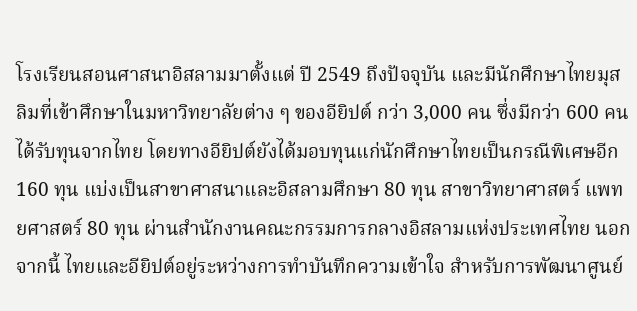โรงเรียนสอนศาสนาอิสลามมาตั้งแต่ ปี 2549 ถึงปัจจุบัน และมีนักศึกษาไทยมุสลิมที่เข้าศึกษาในมหาวิทยาลัยต่าง ๆ ของอียิปต์ กว่า 3,000 คน ซึ่งมีกว่า 600 คน ได้รับทุนจากไทย โดยทางอียิปต์ยังได้มอบทุนแก่นักศึกษาไทยเป็นกรณีพิเศษอีก 160 ทุน แบ่งเป็นสาขาศาสนาและอิสลามศึกษา 80 ทุน สาขาวิทยาศาสตร์ แพทยศาสตร์ 80 ทุน ผ่านสำนักงานคณะกรรมการกลางอิสลามแห่งประเทศไทย นอกจากนี้ ไทยและอียิปต์อยู่ระหว่างการทำบันทึกความเข้าใจ สำหรับการพัฒนาศูนย์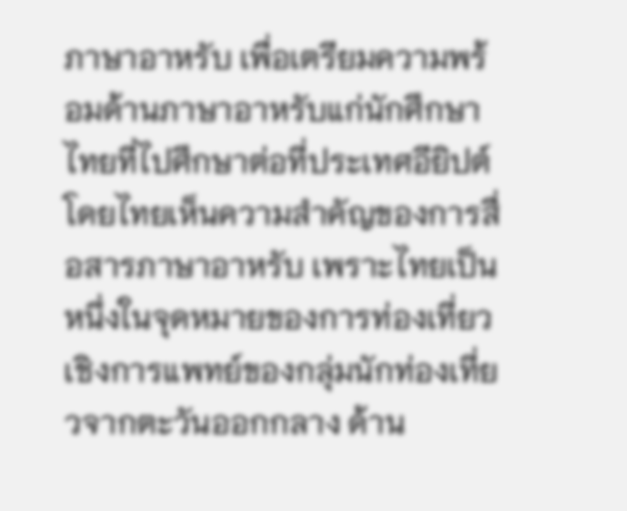ภาษาอาหรับ เพื่อเตรียมความพร้อมด้านภาษาอาหรับแก่นักศึกษาไทยที่ไปศึกษาต่อที่ประเทศอียิปต์ โดยไทยเห็นความสำคัญของการสื่อสารภาษาอาหรับ เพราะไทยเป็นหนึ่งในจุดหมายของการท่องเที่ยวเชิงการแพทย์ของกลุ่มนักท่องเที่ยวจากตะวันออกกลาง ด้าน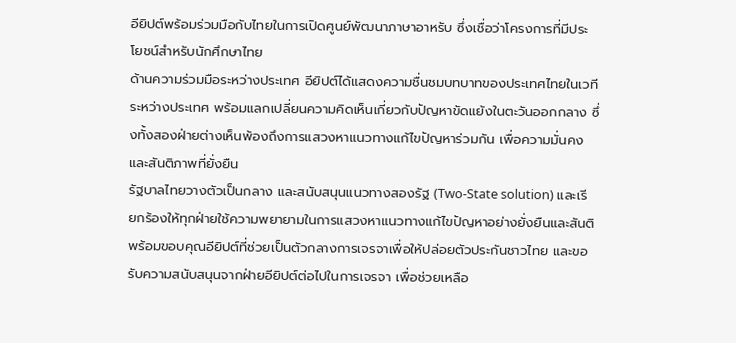อียิปต์พร้อมร่วมมือกับไทยในการเปิดศูนย์พัฒนาภาษาอาหรับ ซึ่งเชื่อว่าโครงการที่มีประโยชน์สำหรับนักศึกษาไทย
ด้านความร่วมมือระหว่างประเทศ อียิปต์ได้แสดงความชื่นชมบทบาทของประเทศไทยในเวทีระหว่างประเทศ พร้อมแลกเปลี่ยนความคิดเห็นเกี่ยวกับปัญหาขัดแย้งในตะวันออกกลาง ซึ่งทั้งสองฝ่ายต่างเห็นพ้องถึงการแสวงหาแนวทางแก้ไขปัญหาร่วมกัน เพื่อความมั่นคงและสันติภาพที่ยั่งยืน
รัฐบาลไทยวางตัวเป็นกลาง และสนับสนุนแนวทางสองรัฐ (Two-State solution) และเรียกร้องให้ทุกฝ่ายใช้ความพยายามในการแสวงหาแนวทางแก้ไขปัญหาอย่างยั่งยืนและสันติ พร้อมขอบคุณอียิปต์ที่ช่วยเป็นตัวกลางการเจรจาเพื่อให้ปล่อยตัวประกันชาวไทย และขอรับความสนับสนุนจากฝ่ายอียิปต์ต่อไปในการเจรจา เพื่อช่วยเหลือ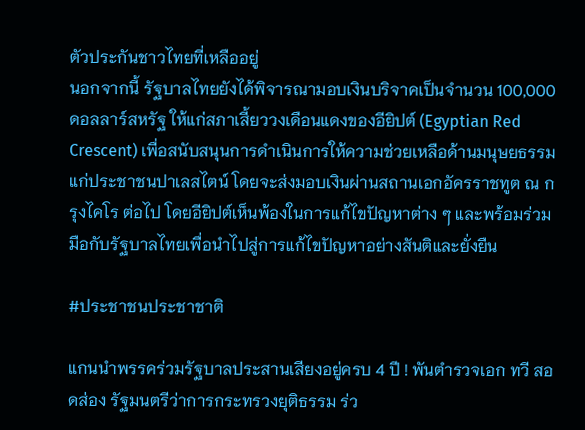ตัวประกันชาวไทยที่เหลืออยู่
นอกจากนี้ รัฐบาลไทยยังได้พิจารณามอบเงินบริจาคเป็นจำนวน 100,000 ดอลลาร์สหรัฐ ให้แก่สภาเสี้ยววงเดือนแดงของอียิปต์ (Egyptian Red Crescent) เพื่อสนับสนุนการดำเนินการให้ความช่วยเหลือด้านมนุษยธรรมแก่ประชาชนปาเลสไตน์ โดยจะส่งมอบเงินผ่านสถานเอกอัครราชทูต ณ กรุงไคโร ต่อไป โดยอียิปต์เห็นพ้องในการแก้ไขปัญหาต่าง ๆ และพร้อมร่วมมือกับรัฐบาลไทยเพื่อนำไปสู่การแก้ไขปัญหาอย่างสันติและยั่งยืน

#ประชาชนประชาชาติ

แกนนำพรรคร่วมรัฐบาลประสานเสียงอยู่ครบ 4 ปี ! พันตำรวจเอก ทวี สอดส่อง รัฐมนตรีว่าการกระทรวงยุติธรรม ร่ว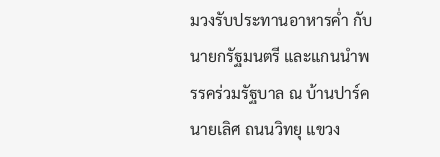มวงรับประทานอาหารค่ำ กับ นายกรัฐมนตรี และแกนนำพรรคร่วมรัฐบาล ณ บ้านปาร์คนายเลิศ ถนนวิทยุ แขวง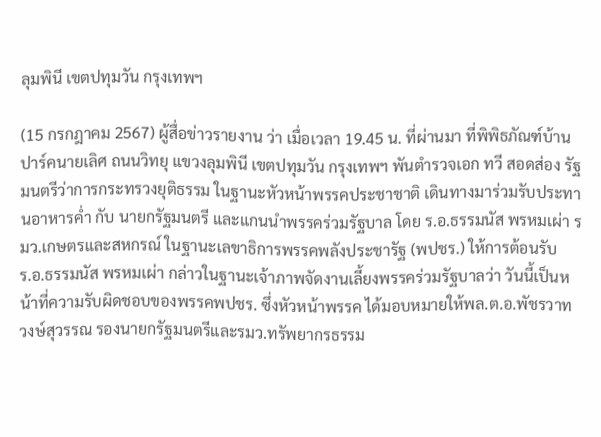ลุมพินี เขตปทุมวัน กรุงเทพฯ

(15 กรกฎาคม 2567) ผู้สื่อข่าวรายงาน ว่า เมื่อเวลา 19.45 น. ที่ผ่านมา ที่พิพิธภัณฑ์บ้านปาร์คนายเลิศ ถนนวิทยุ แขวงลุมพินี เขตปทุมวัน กรุงเทพฯ พันตำรวจเอก ทวี สอดส่อง รัฐมนตรีว่าการกระทรวงยุติธรรม ในฐานะหัวหน้าพรรคประชาชาติ เดินทางมาร่วมรับประทานอาหารค่ำ กับ นายกรัฐมนตรี และแกนนำพรรคร่วมรัฐบาล โดย ร.อ.ธรรมนัส พรหมเผ่า รมว.เกษตรและสหกรณ์ ในฐานะเลขาธิการพรรคพลังประชารัฐ (พปชร.) ให้การต้อนรับ
ร.อ.ธรรมนัส พรหมเผ่า กล่าวในฐานะเจ้าภาพจัดงานเลี้ยงพรรคร่วมรัฐบาลว่า วันนี้เป็นหน้าที่ความรับผิดชอบของพรรคพปชร. ซึ่งหัวหน้าพรรค ได้มอบหมายให้พล.ต.อ.พัชรวาท วงษ์สุวรรณ รองนายกรัฐมนตรีและรมว.ทรัพยากรธรรม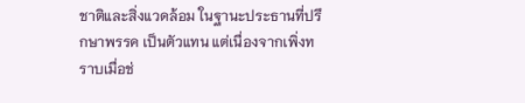ชาติและสิ่งแวดล้อม ในฐานะประธานที่ปรึกษาพรรค เป็นตัวแทน แต่เนื่องจากเพิ่งทราบเมื่อช่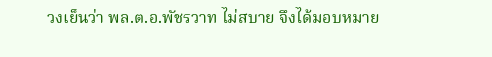วงเย็นว่า พล.ต.อ.พัชรวาท ไม่สบาย จึงได้มอบหมาย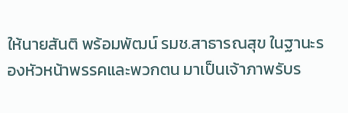ให้นายสันติ พร้อมพัฒน์ รมช.สาธารณสุข ในฐานะรองหัวหน้าพรรคและพวกตน มาเป็นเจ้าภาพรับร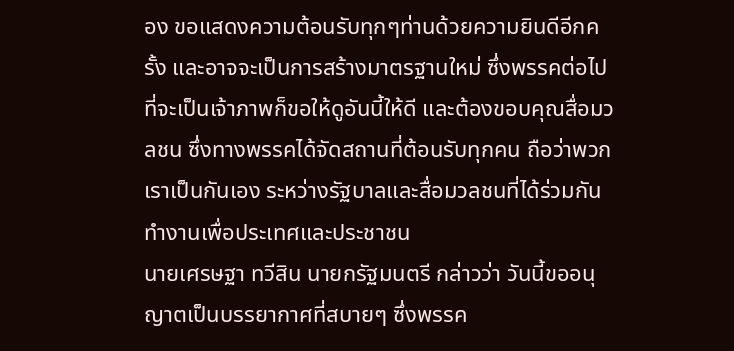อง ขอแสดงความต้อนรับทุกๆท่านด้วยความยินดีอีกครั้ง และอาจจะเป็นการสร้างมาตรฐานใหม่ ซึ่งพรรคต่อไปที่จะเป็นเจ้าภาพก็ขอให้ดูอันนี้ให้ดี และต้องขอบคุณสื่อมวลชน ซึ่งทางพรรคได้จัดสถานที่ต้อนรับทุกคน ถือว่าพวกเราเป็นกันเอง ระหว่างรัฐบาลและสื่อมวลชนที่ได้ร่วมกันทำงานเพื่อประเทศและประชาชน
นายเศรษฐา ทวีสิน นายกรัฐมนตรี กล่าวว่า วันนี้ขออนุญาตเป็นบรรยากาศที่สบายๆ ซึ่งพรรค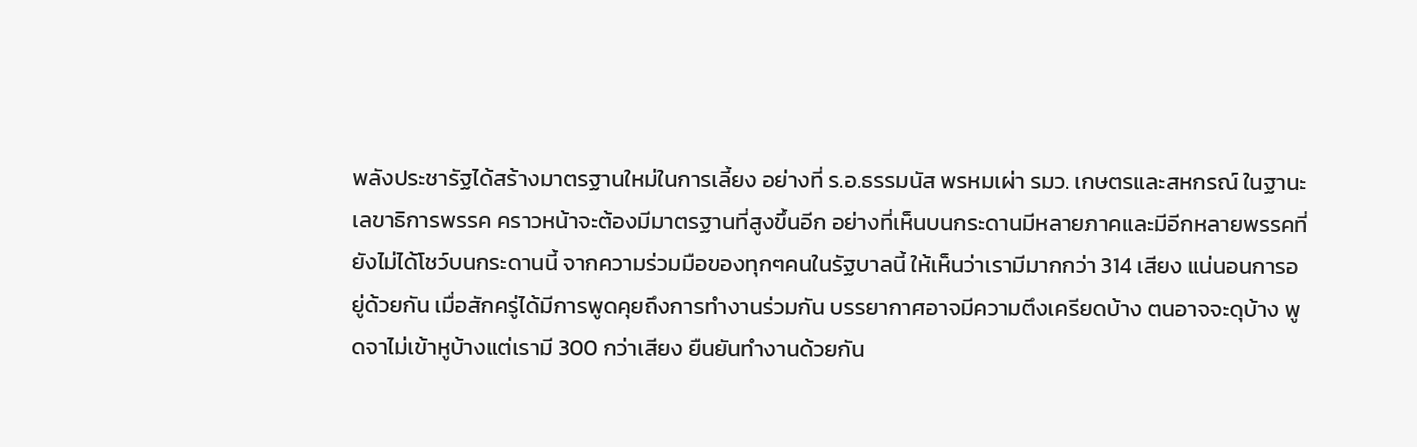พลังประชารัฐได้สร้างมาตรฐานใหม่ในการเลี้ยง อย่างที่ ร.อ.ธรรมนัส พรหมเผ่า รมว. เกษตรและสหกรณ์ ในฐานะเลขาธิการพรรค คราวหน้าจะต้องมีมาตรฐานที่สูงขึ้นอีก อย่างที่เห็นบนกระดานมีหลายภาคและมีอีกหลายพรรคที่ยังไม่ได้โชว์บนกระดานนี้ จากความร่วมมือของทุกๆคนในรัฐบาลนี้ ให้เห็นว่าเรามีมากกว่า 314 เสียง แน่นอนการอยู่ด้วยกัน เมื่อสักครู่ได้มีการพูดคุยถึงการทำงานร่วมกัน บรรยากาศอาจมีความตึงเครียดบ้าง ตนอาจจะดุบ้าง พูดจาไม่เข้าหูบ้างแต่เรามี 300 กว่าเสียง ยืนยันทำงานด้วยกัน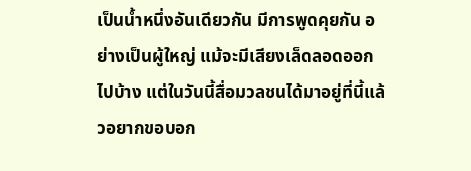เป็นน้ำหนึ่งอันเดียวกัน มีการพูดคุยกัน อย่างเป็นผู้ใหญ่ แม้จะมีเสียงเล็ดลอดออกไปบ้าง แต่ในวันนี้สื่อมวลชนได้มาอยู่ที่นี้แล้วอยากขอบอก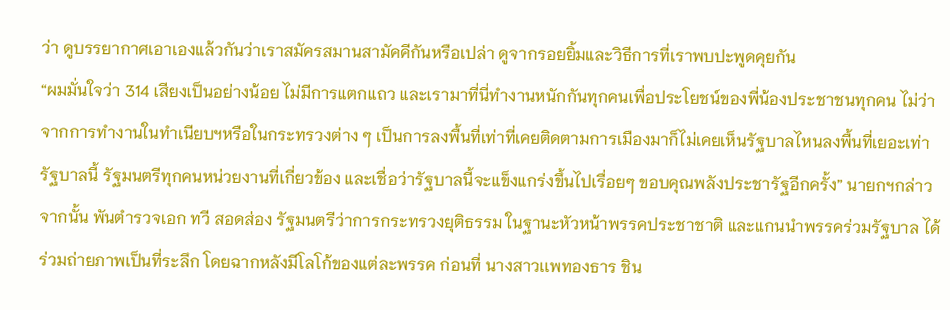ว่า ดูบรรยากาศเอาเองแล้วกันว่าเราสมัครสมานสามัคคีกันหรือเปล่า ดูจากรอยยิ้มและวิธีการที่เราพบปะพูดคุยกัน
“ผมมั่นใจว่า 314 เสียงเป็นอย่างน้อย ไม่มีการแตกแถว และเรามาที่นี่ทำงานหนักกันทุกคนเพื่อประโยชน์ของพี่น้องประชาชนทุกคน ไม่ว่าจากการทำงานในทำเนียบฯหรือในกระทรวงต่าง ๆ เป็นการลงพื้นที่เท่าที่เคยติดตามการเมืองมาก็ไม่เคยเห็นรัฐบาลไหนลงพื้นที่เยอะเท่ารัฐบาลนี้ รัฐมนตรีทุกคนหน่วยงานที่เกี่ยวข้อง และเชื่อว่ารัฐบาลนี้จะแข็งแกร่งขึ้นไปเรื่อยๆ ขอบคุณพลังประชารัฐอีกครั้ง” นายกฯกล่าว
จากนั้น พันตำรวจเอก ทวี สอดส่อง รัฐมนตรีว่าการกระทรวงยุติธรรม ในฐานะหัวหน้าพรรคประชาชาติ และแกนนำพรรคร่วมรัฐบาล ได้ร่วมถ่ายภาพเป็นที่ระลึก โดยฉากหลังมีโลโก้ของแต่ละพรรค ก่อนที่ นางสาวเเพทองธาร ชิน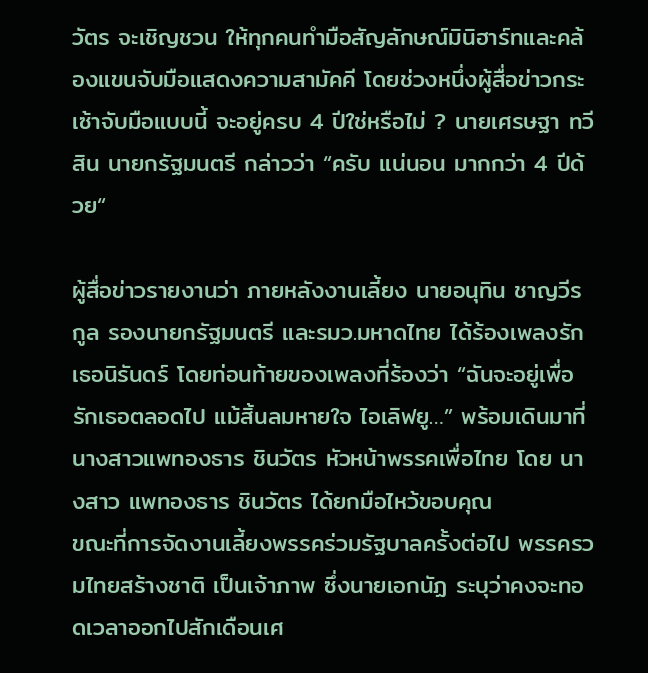วัตร จะเชิญชวน ให้ทุกคนทำมือสัญลักษณ์มินิฮาร์ทและคล้องแขนจับมือแสดงความสามัคคี โดยช่วงหนึ่งผู้สื่อข่าวกระเซ้าจับมือแบบนี้ จะอยู่ครบ 4 ปีใช่หรือไม่ ? นายเศรษฐา ทวีสิน นายกรัฐมนตรี กล่าวว่า “ครับ แน่นอน มากกว่า 4 ปีด้วย“

ผู้สื่อข่าวรายงานว่า ภายหลังงานเลี้ยง นายอนุทิน ชาญวีรกูล รองนายกรัฐมนตรี และรมว.มหาดไทย ได้ร้องเพลงรักเธอนิรันดร์ โดยท่อนท้ายของเพลงที่ร้องว่า “ฉันจะอยู่เพื่อรักเธอตลอดไป แม้สิ้นลมหายใจ ไอเลิฟยู…” พร้อมเดินมาที่ นางสาวแพทองธาร ชินวัตร หัวหน้าพรรคเพื่อไทย โดย นางสาว แพทองธาร ชินวัตร ได้ยกมือไหว้ขอบคุณ
ขณะที่การจัดงานเลี้ยงพรรคร่วมรัฐบาลครั้งต่อไป พรรครวมไทยสร้างชาติ เป็นเจ้าภาพ ซึ่งนายเอกนัฏ ระบุว่าคงจะทอดเวลาออกไปสักเดือนเศ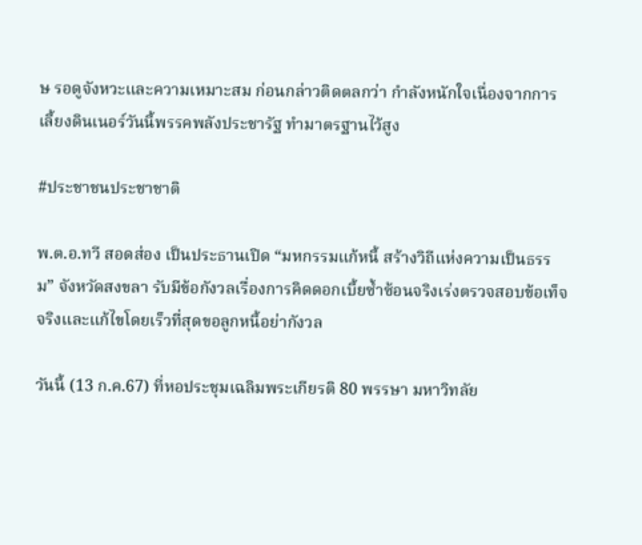ษ รอดูจังหวะและความเหมาะสม ก่อนกล่าวติดตลกว่า กำลังหนักใจเนื่องจากการเลี้ยงดินเนอร์วันนี้พรรคพลังประชารัฐ ทำมาตรฐานไว้สูง

#ประชาชนประชาชาติ

พ.ต.อ.ทวี สอดส่อง เป็นประธานเปิด “มหกรรมแก้หนี้ สร้างวิถีแห่งความเป็นธรรม” จังหวัดสงขลา รับมีข้อกังวลเรื่องการคิดดอกเบี้ยซ้ำซ้อนจริงเร่งตรวจสอบข้อเท็จจริงและแก้ไขโดยเร็วที่สุดขอลูกหนี้อย่ากังวล

วันนี้ (13 ก.ค.67) ที่หอประชุมเฉลิมพระเกียรติ 80 พรรษา มหาวิทลัย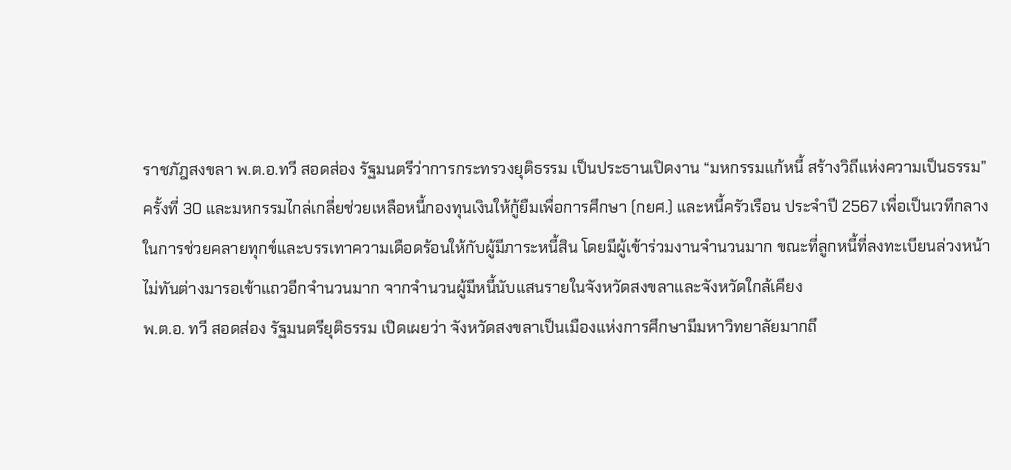ราชภัฎสงขลา พ.ต.อ.ทวี สอดส่อง รัฐมนตรีว่าการกระทรวงยุติธรรม เป็นประธานเปิดงาน “มหกรรมแก้หนี้ สร้างวิถีแห่งความเป็นธรรม” ครั้งที่ 30 และมหกรรมไกล่เกลี่ยช่วยเหลือหนี้กองทุนเงินให้กู้ยืมเพื่อการศึกษา (กยศ.) และหนี้ครัวเรือน ประจำปี 2567 เพื่อเป็นเวทีกลางในการช่วยคลายทุกข์และบรรเทาความเดือดร้อนให้กับผู้มีภาระหนี้สิน โดยมีผู้เข้าร่วมงานจำนวนมาก ขณะที่ลูกหนี้ที่ลงทะเบียนล่วงหน้าไม่ทันต่างมารอเข้าแถวอีกจำนวนมาก จากจำนวนผู้มีหนี้นับแสนรายในจังหวัดสงขลาและจังหวัดใกล้เคียง
พ.ต.อ. ทวี สอดส่อง รัฐมนตรียุติธรรม เปิดเผยว่า จังหวัดสงขลาเป็นเมืองแห่งการศึกษามีมหาวิทยาลัยมากถึ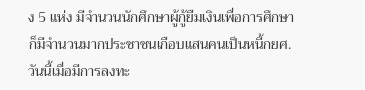ง 5 แห่ง มีจำนวนนักศึกษาผู้กู้ยืมเงินเพื่อการศึกษาก็มีจำนวนมากประชาชนเกือบแสนคนเป็นหนี้กยศ. วันนี้เมื่อมีการลงทะ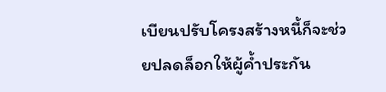เบียนปรับโครงสร้างหนี้ก็จะช่วยปลดล็อกให้ผู้ค้ำประกัน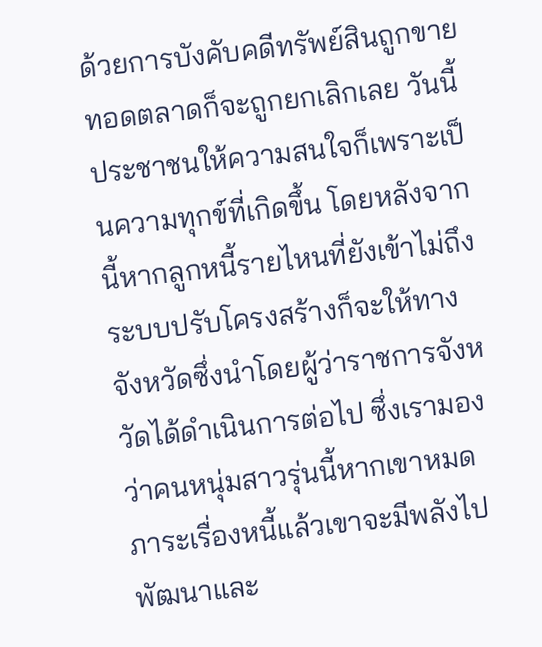ด้วยการบังคับคดีทรัพย์สินถูกขายทอดตลาดก็จะถูกยกเลิกเลย วันนี้ประชาชนให้ความสนใจก็เพราะเป็นความทุกข์ที่เกิดขึ้น โดยหลังจากนี้หากลูกหนี้รายไหนที่ยังเข้าไม่ถึงระบบปรับโครงสร้างก็จะให้ทางจังหวัดซึ่งนำโดยผู้ว่าราชการจังหวัดได้ดำเนินการต่อไป ซึ่งเรามองว่าคนหนุ่มสาวรุ่นนี้หากเขาหมดภาระเรื่องหนี้แล้วเขาจะมีพลังไปพัฒนาและ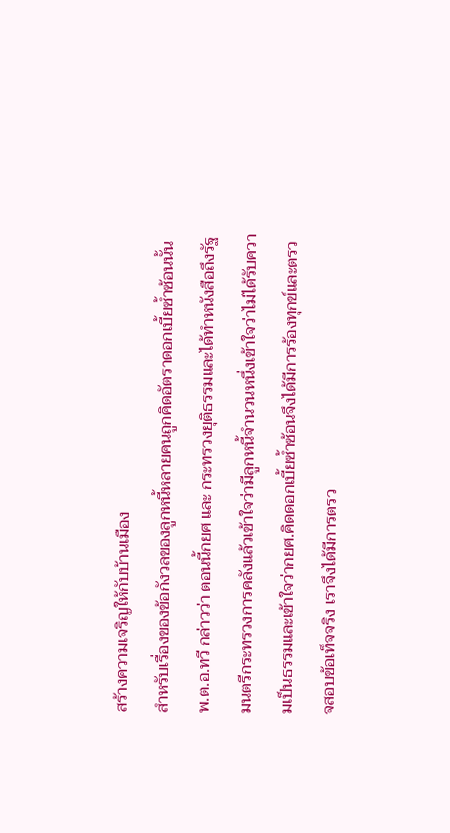สร้างความเจริญให้กับบ้านเมือง
สำหรับเรื่องของข้อกังวลของลูกหนี้หลายคนถูกคิดอัตราดอกเบี้ยซ้ำซ้อนนั้น พ.ต.อ.ทวี กล่าวว่า ตอนนี้กยศ และ กระทรวงยุติธรรมและได้ทำหนังสือถึงรัฐมนตรีกระทรวงการคลังแล้วเข้าใจว่ามีลูกหนี้จำนวนหนึ่งเข้าใจว่าไม่ได้รับความเป็นธรรมและเข้าใจว่ากยศ.คิดดอกเบี้ยซ้ำซ้อนจึงได้มีการร้องทุกข์และตรวจสอบข้อเท็จจริง เราจึงได้มีการตรว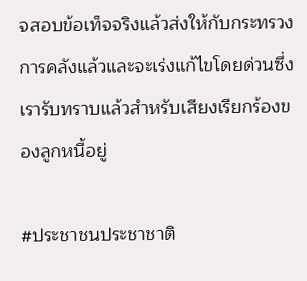จสอบข้อเท็จจริงแล้วส่งให้กับกระทรวงการคลังแล้วและจะเร่งแก้ไขโดยด่วนซึ่งเรารับทราบแล้วสำหรับเสียงเรียกร้องของลูกหนี้อยู่

#ประชาชนประชาชาติ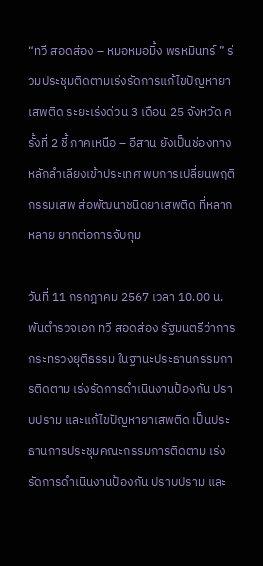“ทวี สอดส่อง – หมอหมอมิ้ง พรหมินทร์ ” ร่วมประชุมติดตามเร่งรัดการแก้ไขปัญหายาเสพติด ระยะเร่งด่วน 3 เดือน 25 จังหวัด ครั้งที่ 2 ชี้ ภาคเหนือ – อีสาน ยังเป็นช่องทางหลักลำเลียงเข้าประเทศ พบการเปลี่ยนพฤติกรรมเสพ ส่อพัฒนาชนิดยาเสพติด ที่หลากหลาย ยากต่อการจับกุม

วันที่ 11 กรกฎาคม 2567 เวลา 10.00 น. พันตำรวจเอก ทวี สอดส่อง รัฐมนตรีว่าการกระทรวงยุติธรรม ในฐานะประธานกรรมการติดตาม เร่งรัดการดำเนินงานป้องกัน ปราบปราม และแก้ไขปัญหายาเสพติด เป็นประธานการประชุมคณะกรรมการติดตาม เร่งรัดการดำเนินงานป้องกัน ปราบปราม และ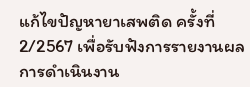แก้ไขปัญหายาเสพติด ครั้งที่ 2/2567 เพื่อรับฟังการรายงานผลการดำเนินงาน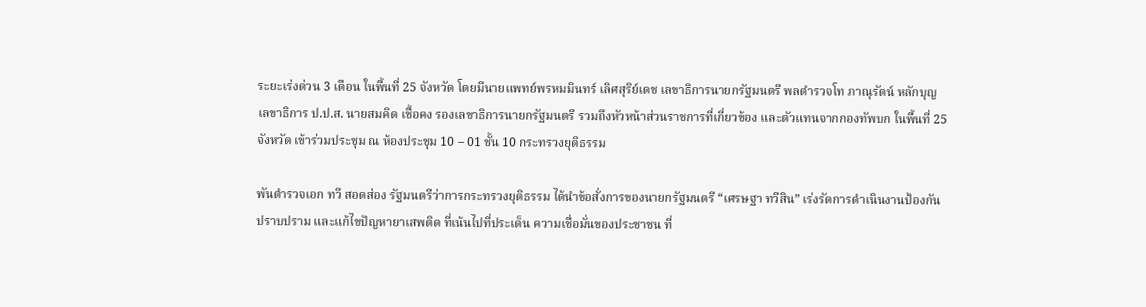ระยะเร่งด่วน 3 เดือน ในพื้นที่ 25 จังหวัด โดยมีนายแพทย์พรหมมินทร์ เลิศสุริย์เดช เลขาธิการนายกรัฐมนตรี พลตำรวจโท ภาณุรัตน์ หลักบุญ เลขาธิการ ป.ป.ส. นายสมคิด เชื้อคง รองเลขาธิการนายกรัฐมนตรี รวมถึงหัวหน้าส่วนราชการที่เกี่ยวข้อง และตัวแทนจากกองทัพบก ในพื้นที่ 25 จังหวัด เข้าร่วมประชุม ณ ห้องประชุม 10 – 01 ชั้น 10 กระทรวงยุติธรรม

พันตำรวจเอก ทวี สอดส่อง รัฐมนตรีว่าการกระทรวงยุติธรรม ได้นำข้อสั่งการของนายกรัฐมนตรี “เศรษฐา ทวีสิน” เร่งรัดการดำเนินงานป้องกัน ปราบปราม และแก้ไขปัญหายาเสพติด ที่เน้นไปที่ประเด็น ความเชื่อมั่นของประชาชน ที่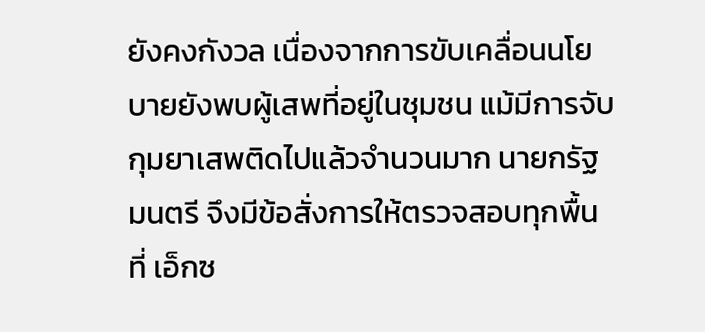ยังคงกังวล เนื่องจากการขับเคลื่อนนโยบายยังพบผู้เสพที่อยู่ในชุมชน แม้มีการจับกุมยาเสพติดไปแล้วจำนวนมาก นายกรัฐมนตรี จึงมีข้อสั่งการให้ตรวจสอบทุกพื้นที่ เอ็กซ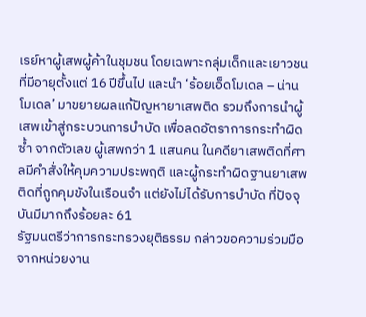เรย์หาผู้เสพผู้ค้าในชุมชน โดยเฉพาะกลุ่มเด็กและเยาวชน ที่มีอายุตั้งแต่ 16 ปีขึ้นไป และนำ ‘ร้อยเอ็ดโมเดล – น่านโมเดล’ มาขยายผลแก้ปัญหายาเสพติด รวมถึงการนำผู้เสพเข้าสู่กระบวนการบำบัด เพื่อลดอัตราการกระทำผิดซ้ำ จากตัวเลข ผู้เสพกว่า 1 แสนคน ในคดียาเสพติดที่ศาลมีคำสั่งให้คุมความประพฤติ และผู้กระทำผิดฐานยาเสพติดที่ถูกคุมขังในเรือนจำ แต่ยังไม่ได้รับการบำบัด ที่ปัจจุบันมีมากถึงร้อยละ 61
รัฐมนตรีว่าการกระทรวงยุติธรรม กล่าวขอความร่วมมือจากหน่วยงาน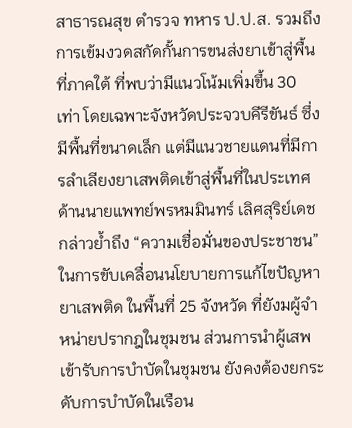สาธารณสุข ตำรวจ ทหาร ป.ป.ส. รวมถึงการเข้มงวดสกัดกั้นการขนส่งยาเข้าสู่พื้นที่ภาคใต้ ที่พบว่ามีแนวโน้มเพิ่มขึ้น 30 เท่า โดยเฉพาะจังหวัดประจวบคีรีขันธ์ ซึ่งมีพื้นที่ขนาดเล็ก แต่มีแนวชายแดนที่มีการลำเลียงยาเสพติดเข้าสู่พื้นที่ในประเทศ
ด้านนายแพทย์พรหมมินทร์ เลิศสุริย์เดช กล่าวย้ำถึง “ความเชื่อมั่นของประชาชน” ในการขับเคลื่อนนโยบายการแก้ไขปัญหายาเสพติด ในพื้นที่ 25 จังหวัด ที่ยังมผู้จำหน่ายปรากฎในชุมชน ส่วนการนำผู้เสพเข้ารับการบำบัดในชุมชน ยังคงต้องยกระดับการบำบัดในเรือน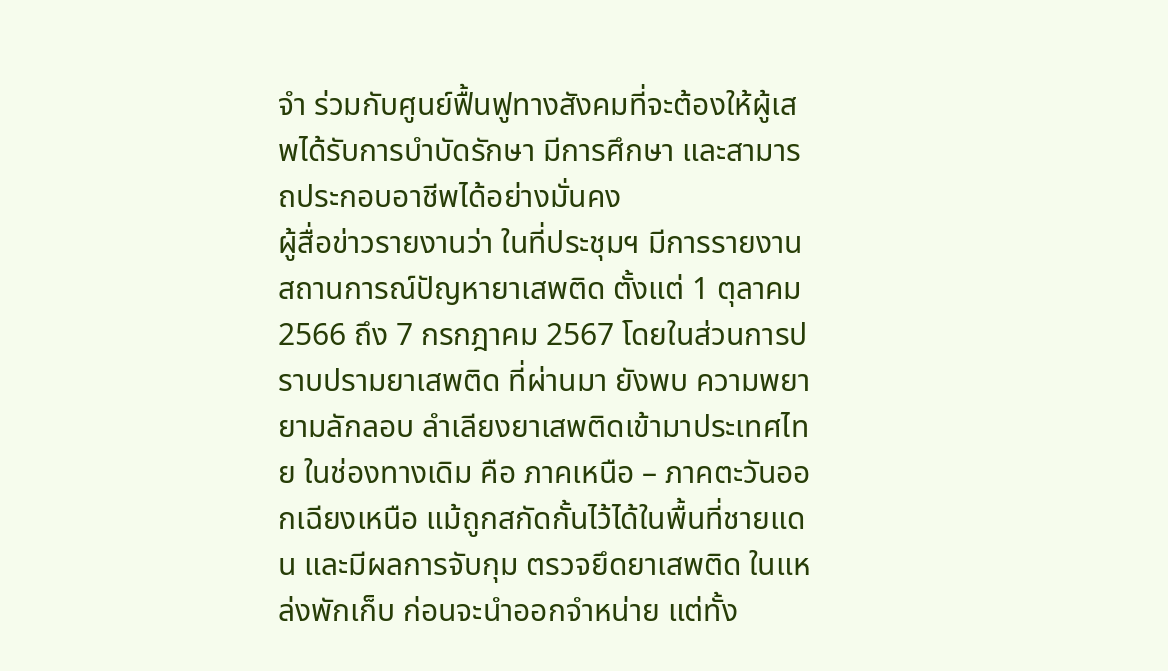จำ ร่วมกับศูนย์ฟื้นฟูทางสังคมที่จะต้องให้ผู้เสพได้รับการบำบัดรักษา มีการศึกษา และสามารถประกอบอาชีพได้อย่างมั่นคง
ผู้สื่อข่าวรายงานว่า ในที่ประชุมฯ มีการรายงานสถานการณ์ปัญหายาเสพติด ตั้งแต่ 1 ตุลาคม 2566 ถึง 7 กรกฎาคม 2567 โดยในส่วนการปราบปรามยาเสพติด ที่ผ่านมา ยังพบ ความพยายามลักลอบ ลำเลียงยาเสพติดเข้ามาประเทศไทย ในช่องทางเดิม คือ ภาคเหนือ – ภาคตะวันออกเฉียงเหนือ แม้ถูกสกัดกั้นไว้ได้ในพื้นที่ชายแดน และมีผลการจับกุม ตรวจยึดยาเสพติด ในแหล่งพักเก็บ ก่อนจะนำออกจำหน่าย แต่ทั้ง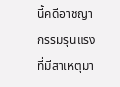นี้คดีอาชญากรรมรุนแรง ที่มีสาเหตุมา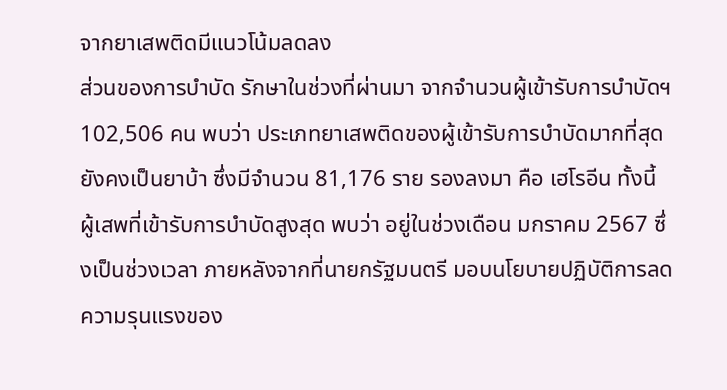จากยาเสพติดมีแนวโน้มลดลง
ส่วนของการบำบัด รักษาในช่วงที่ผ่านมา จากจำนวนผู้เข้ารับการบำบัดฯ 102,506 คน พบว่า ประเภทยาเสพติดของผู้เข้ารับการบำบัดมากที่สุด ยังคงเป็นยาบ้า ซึ่งมีจำนวน 81,176 ราย รองลงมา คือ เฮโรอีน ทั้งนี้ ผู้เสพที่เข้ารับการบำบัดสูงสุด พบว่า อยู่ในช่วงเดือน มกราคม 2567 ซึ่งเป็นช่วงเวลา ภายหลังจากที่นายกรัฐมนตรี มอบนโยบายปฏิบัติการลดความรุนแรงของ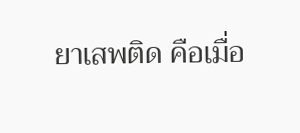ยาเสพติด คือเมื่อ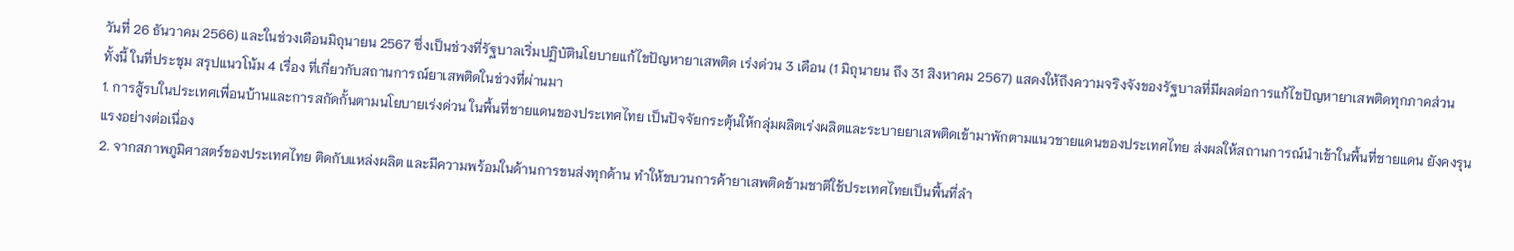วันที่ 26 ธันวาคม 2566) และในช่วงเดือนมิถุนายน 2567 ซึ่งเป็นช่วงที่รัฐบาลเริ่มปฏิบัตินโยบายแก้ไขปัญหายาเสพติด เร่งด่วน 3 เดือน (1 มิถุนายน ถึง 31 สิงหาคม 2567) แสดงให้ถึงความจริงจังของรัฐบาลที่มีผลต่อการแก้ไขปัญหายาเสพติดทุกภาคส่วน
ทั้งนี้ ในที่ประชุม สรุปแนวโน้ม 4 เรื่อง ที่เกี่ยวกับสถานการณ์ยาเสพติดในช่วงที่ผ่านมา
1. การสู้รบในประเทศเพื่อนบ้านและการสกัดกั้นตามนโยบายเร่งด่วน ในพื้นที่ชายแดนของประเทศไทย เป็นปัจจัยกระตุ้นให้กลุ่มผลิตเร่งผลิตและระบายยาเสพติดเข้ามาพักตามแนวชายแดนของประเทศไทย ส่งผลให้สถานการณ์นำเข้าในพื้นที่ชายแดน ยังคงรุนแรงอย่างต่อเนื่อง
2. จากสภาพภูมิศาสตร์ของประเทศไทย ติดกับแหล่งผลิต และมีความพร้อมในด้านการขนส่งทุกด้าน ทำให้ขบวนการค้ายาเสพติดข้ามชาติใช้ประเทศไทยเป็นพื้นที่ลำ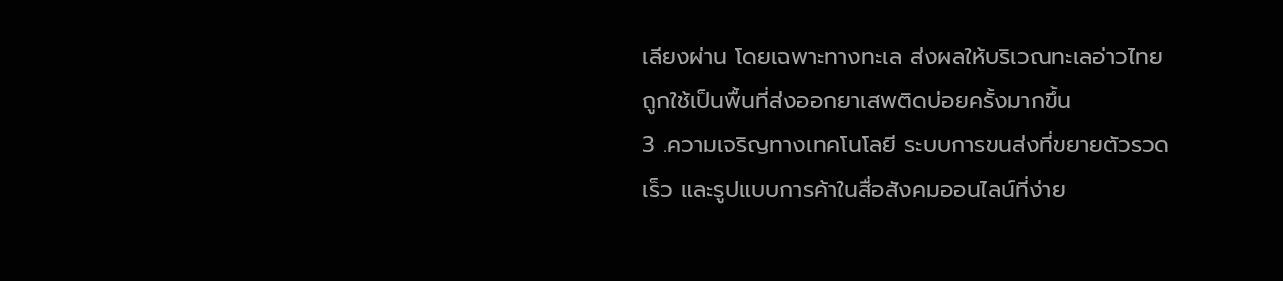เลียงผ่าน โดยเฉพาะทางทะเล ส่งผลให้บริเวณทะเลอ่าวไทยถูกใช้เป็นพื้นที่ส่งออกยาเสพติดบ่อยครั้งมากขึ้น
3 .ความเจริญทางเทคโนโลยี ระบบการขนส่งที่ขยายตัวรวดเร็ว และรูปแบบการค้าในสื่อสังคมออนไลน์ที่ง่าย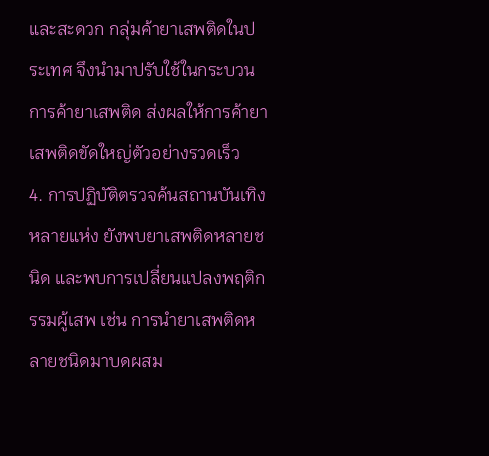และสะดวก กลุ่มค้ายาเสพติดในประเทศ จึงนำมาปรับใช้ในกระบวนการค้ายาเสพติด ส่งผลให้การค้ายาเสพติดขัดใหญ่ตัวอย่างรวดเร็ว
4. การปฏิบัติตรวจค้นสถานบันเทิงหลายแห่ง ยังพบยาเสพติดหลายชนิด และพบการเปลี่ยนแปลงพฤติกรรมผู้เสพ เช่น การนำยาเสพติดหลายชนิดมาบดผสม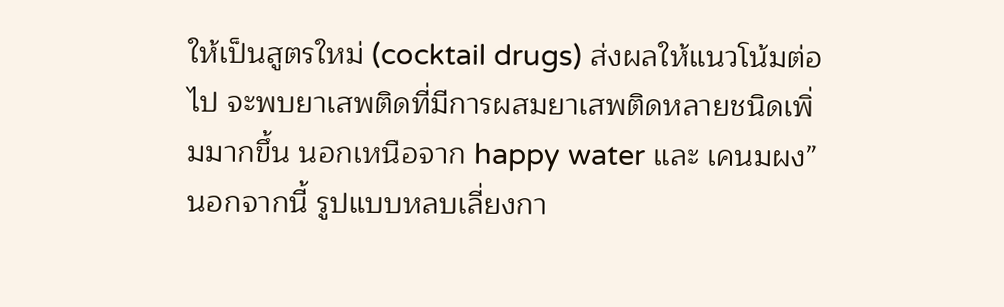ให้เป็นสูตรใหม่ (cocktail drugs) ส่งผลให้แนวโน้มต่อไป จะพบยาเสพติดที่มีการผสมยาเสพติดหลายชนิดเพิ่มมากขึ้น นอกเหนือจาก happy water และ เคนมผง”
นอกจากนี้ รูปแบบหลบเลี่ยงกา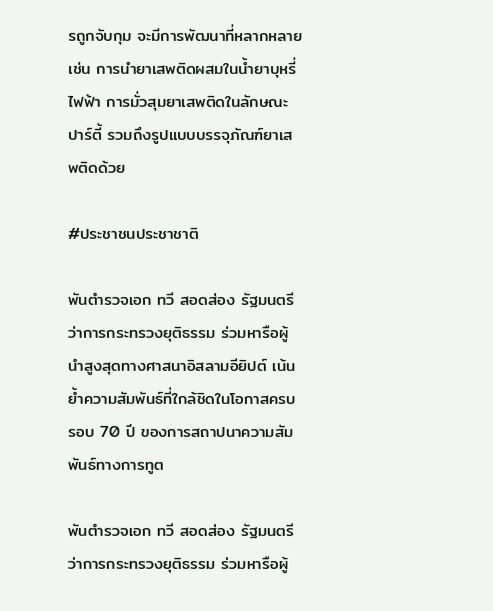รถูกจับกุม จะมีการพัฒนาที่หลากหลาย เช่น การนำยาเสพติดผสมในน้ำยาบุหรี่ไฟฟ้า การมั่วสุมยาเสพติดในลักษณะปาร์ตี้ รวมถึงรูปแบบบรรจุภัณฑ์ยาเสพติดด้วย

#ประชาชนประชาชาติ

พันตำรวจเอก ทวี สอดส่อง รัฐมนตรีว่าการกระทรวงยุติธรรม ร่วมหารือผู้นำสูงสุดทางศาสนาอิสลามอียิปต์ เน้นย้ำความสัมพันธ์ที่ใกล้ชิดในโอกาสครบรอบ 70 ปี ของการสถาปนาความสัมพันธ์ทางการทูต

พันตำรวจเอก ทวี สอดส่อง รัฐมนตรีว่าการกระทรวงยุติธรรม ร่วมหารือผู้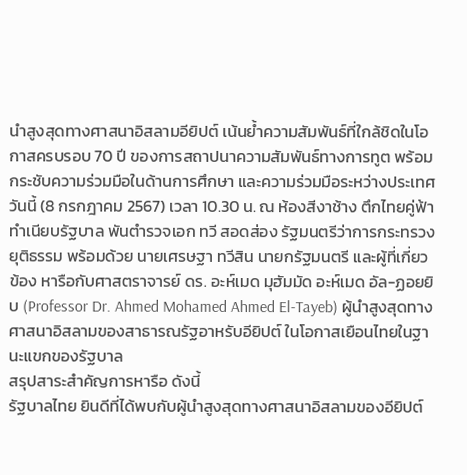นำสูงสุดทางศาสนาอิสลามอียิปต์ เน้นย้ำความสัมพันธ์ที่ใกล้ชิดในโอกาสครบรอบ 70 ปี ของการสถาปนาความสัมพันธ์ทางการทูต พร้อมกระชับความร่วมมือในด้านการศึกษา และความร่วมมือระหว่างประเทศ
วันนี้ (8 กรกฎาคม 2567) เวลา 10.30 น. ณ ห้องสีงาช้าง ตึกไทยคู่ฟ้า ทำเนียบรัฐบาล พันตำรวจเอก ทวี สอดส่อง รัฐมนตรีว่าการกระทรวงยุติธรรม พร้อมด้วย นายเศรษฐา ทวีสิน นายกรัฐมนตรี และผู้ที่เกี่ยวข้อง หารือกับศาสตราจารย์ ดร. อะห์เมด มุฮัมมัด อะห์เมด อัล-ฏอยยิบ (Professor Dr. Ahmed Mohamed Ahmed El-Tayeb) ผู้นำสูงสุดทางศาสนาอิสลามของสาธารณรัฐอาหรับอียิปต์ ในโอกาสเยือนไทยในฐานะแขกของรัฐบาล
สรุปสาระสำคัญการหารือ ดังนี้
รัฐบาลไทย ยินดีที่ได้พบกับผู้นำสูงสุดทางศาสนาอิสลามของอียิปต์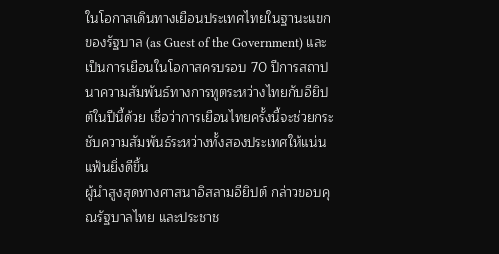ในโอกาสเดินทางเยือนประเทศไทยในฐานะแขกของรัฐบาล (as Guest of the Government) และเป็นการเยือนในโอกาสครบรอบ 70 ปีการสถาปนาความสัมพันธ์ทางการทูตระหว่างไทยกับอียิปต์ในปีนี้ด้วย เชื่อว่าการเยือนไทยครั้งนี้จะช่วยกระชับความสัมพันธ์ระหว่างทั้งสองประเทศให้แน่นแฟ้นยิ่งดีขึ้น
ผู้นำสูงสุดทางศาสนาอิสลามอียิปต์ กล่าวขอบคุณรัฐบาลไทย และประชาช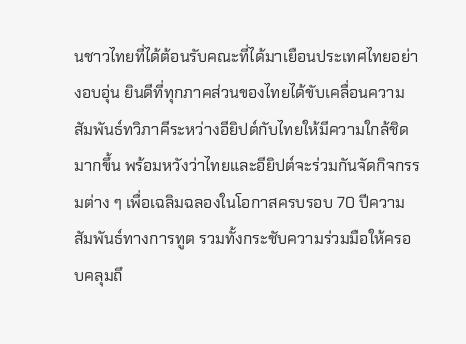นชาวไทยที่ได้ต้อนรับคณะที่ได้มาเยือนประเทศไทยอย่างอบอุ่น ยินดีที่ทุกภาคส่วนของไทยได้ขับเคลื่อนความสัมพันธ์ทวิภาคีระหว่างอียิปต์กับไทยให้มีความใกล้ชิดมากขึ้น พร้อมหวังว่าไทยและอียิปต์จะร่วมกันจัดกิจกรรมต่าง ๆ เพื่อเฉลิมฉลองในโอกาสครบรอบ 70 ปีความสัมพันธ์ทางการทูต รวมทั้งกระชับความร่วมมือให้ครอบคลุมถึ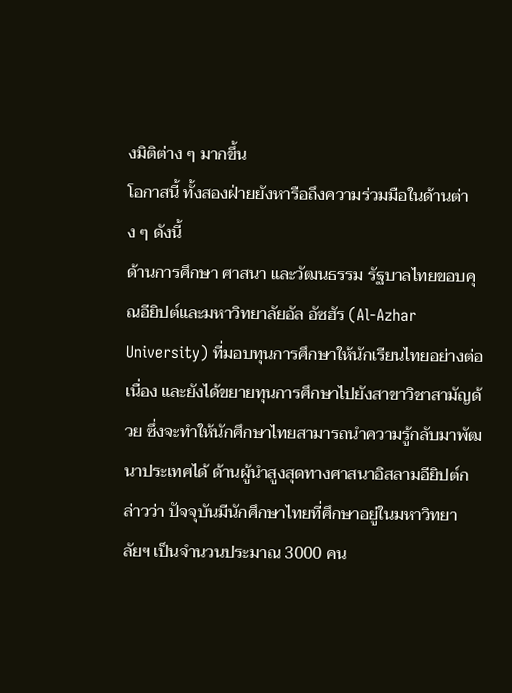งมิติต่าง ๆ มากขึ้น
โอกาสนี้ ทั้งสองฝ่ายยังหารือถึงความร่วมมือในด้านต่าง ๆ ดังนี้
ด้านการศึกษา ศาสนา และวัฒนธรรม รัฐบาลไทยขอบคุณอียิปต์และมหาวิทยาลัยอัล อัซฮัร (Al-Azhar University) ที่มอบทุนการศึกษาให้นักเรียนไทยอย่างต่อเนื่อง และยังได้ขยายทุนการศึกษาไปยังสาขาวิชาสามัญด้วย ซึ่งจะทำให้นักศึกษาไทยสามารถนำความรู้กลับมาพัฒนาประเทศได้ ด้านผู้นำสูงสุดทางศาสนาอิสลามอียิปต์กล่าวว่า ปัจจุบันมีนักศึกษาไทยที่ศึกษาอยู่ในมหาวิทยาลัยฯ เป็นจำนวนประมาณ 3000 คน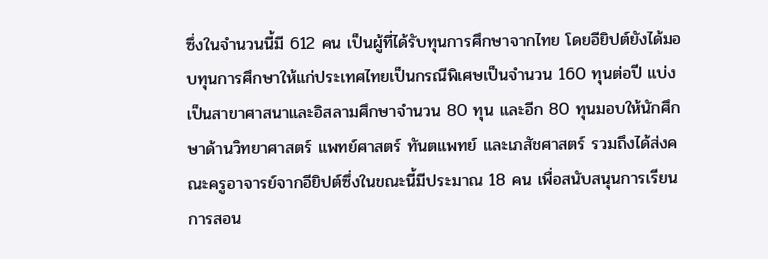ซึ่งในจำนวนนี้มี 612 คน เป็นผู้ที่ได้รับทุนการศึกษาจากไทย โดยอียิปต์ยังได้มอบทุนการศึกษาให้แก่ประเทศไทยเป็นกรณีพิเศษเป็นจำนวน 160 ทุนต่อปี แบ่งเป็นสาขาศาสนาและอิสลามศึกษาจำนวน 80 ทุน และอีก 80 ทุนมอบให้นักศึกษาด้านวิทยาศาสตร์ แพทย์ศาสตร์ ทันตแพทย์ และเภสัชศาสตร์ รวมถึงได้ส่งคณะครูอาจารย์จากอียิปต์ซึ่งในขณะนี้มีประมาณ 18 คน เพื่อสนับสนุนการเรียนการสอน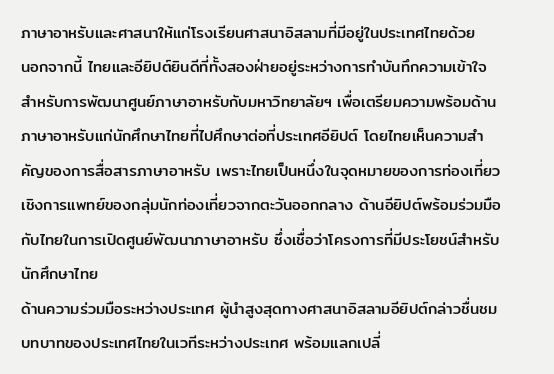ภาษาอาหรับและศาสนาให้แก่โรงเรียนศาสนาอิสลามที่มีอยู่ในประเทศไทยด้วย
นอกจากนี้ ไทยและอียิปต์ยินดีที่ทั้งสองฝ่ายอยู่ระหว่างการทำบันทึกความเข้าใจ สำหรับการพัฒนาศูนย์ภาษาอาหรับกับมหาวิทยาลัยฯ เพื่อเตรียมความพร้อมด้านภาษาอาหรับแก่นักศึกษาไทยที่ไปศึกษาต่อที่ประเทศอียิปต์ โดยไทยเห็นความสำคัญของการสื่อสารภาษาอาหรับ เพราะไทยเป็นหนึ่งในจุดหมายของการท่องเที่ยวเชิงการแพทย์ของกลุ่มนักท่องเที่ยวจากตะวันออกกลาง ด้านอียิปต์พร้อมร่วมมือกับไทยในการเปิดศูนย์พัฒนาภาษาอาหรับ ซึ่งเชื่อว่าโครงการที่มีประโยชน์สำหรับนักศึกษาไทย
ด้านความร่วมมือระหว่างประเทศ ผู้นำสูงสุดทางศาสนาอิสลามอียิปต์กล่าวชื่นชมบทบาทของประเทศไทยในเวทีระหว่างประเทศ พร้อมแลกเปลี่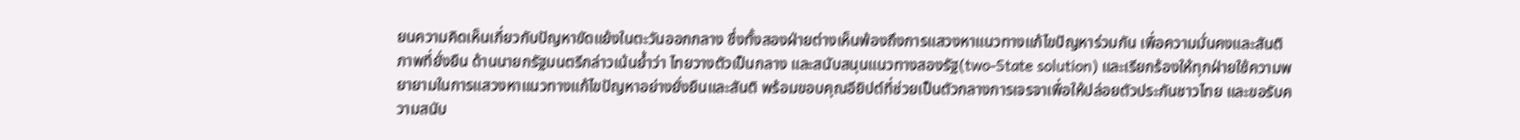ยนความคิดเห็นเกี่ยวกับปัญหาขัดแย้งในตะวันออกกลาง ซึ่งทั้งสองฝ่ายต่างเห็นพ้องถึงการแสวงหาแนวทางแก้ไขปัญหาร่วมกัน เพื่อความมั่นคงและสันติภาพที่ยั่งยืน ด้านนายกรัฐมนตรีกล่าวเน้นย้ำว่า ไทยวางตัวเป็นกลาง และสนับสนุนแนวทางสองรัฐ(two-State solution) และเรียกร้องให้ทุกฝ่ายใช้ความพยายามในการแสวงหาแนวทางแก้ไขปัญหาอย่างยั่งยืนและสันติ พร้อมขอบคุณอียิปต์ที่ช่วยเป็นตัวกลางการเจรจาเพื่อให้ปล่อยตัวประกันชาวไทย และขอรับความสนับ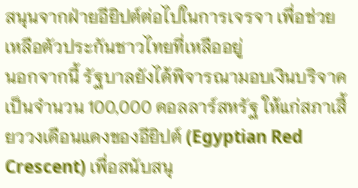สนุนจากฝ่ายอียิปต์ต่อไปในการเจรจา เพื่อช่วยเหลือตัวประกันชาวไทยที่เหลืออยู่
นอกจากนี้ รัฐบาลยังได้พิจารณามอบเงินบริจาคเป็นจำนวน 100,000 ดอลลาร์สหรัฐ ให้แก่สภาเสี้ยววงเดือนแดงของอียิปต์ (Egyptian Red Crescent) เพื่อสนับสนุ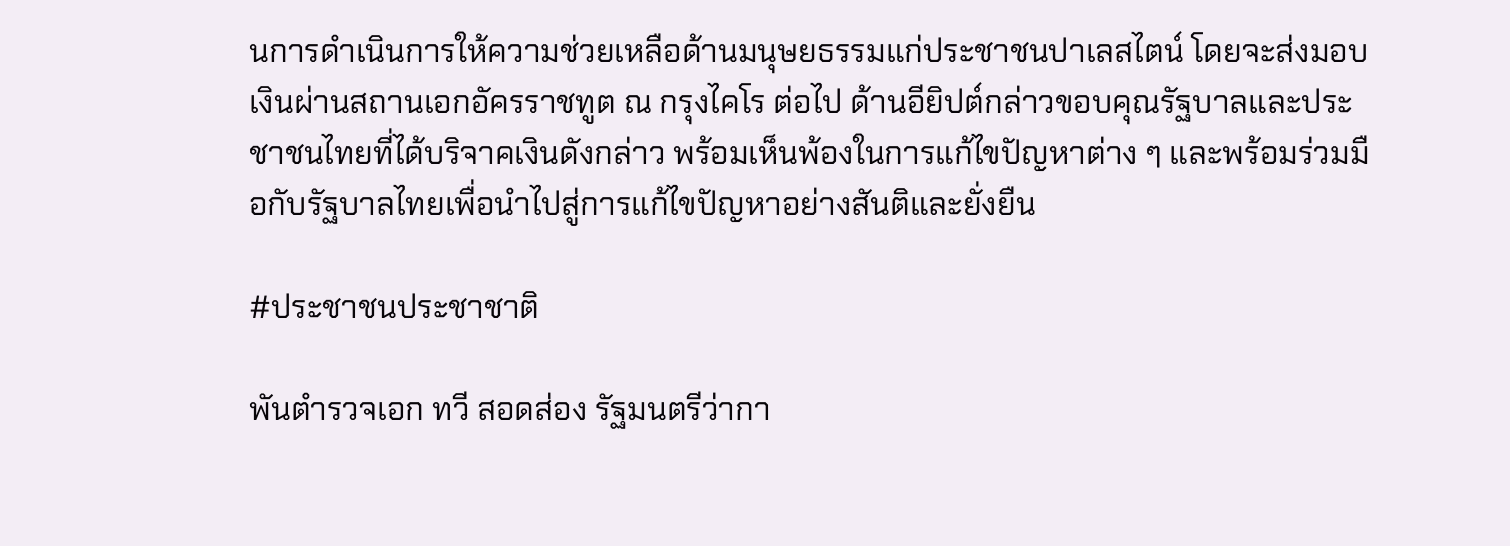นการดำเนินการให้ความช่วยเหลือด้านมนุษยธรรมแก่ประชาชนปาเลสไตน์ โดยจะส่งมอบเงินผ่านสถานเอกอัครราชทูต ณ กรุงไคโร ต่อไป ด้านอียิปต์กล่าวขอบคุณรัฐบาลและประชาชนไทยที่ได้บริจาคเงินดังกล่าว พร้อมเห็นพ้องในการแก้ไขปัญหาต่าง ๆ และพร้อมร่วมมือกับรัฐบาลไทยเพื่อนำไปสู่การแก้ไขปัญหาอย่างสันติและยั่งยืน

#ประชาชนประชาชาติ

พันตำรวจเอก ทวี สอดส่อง รัฐมนตรีว่ากา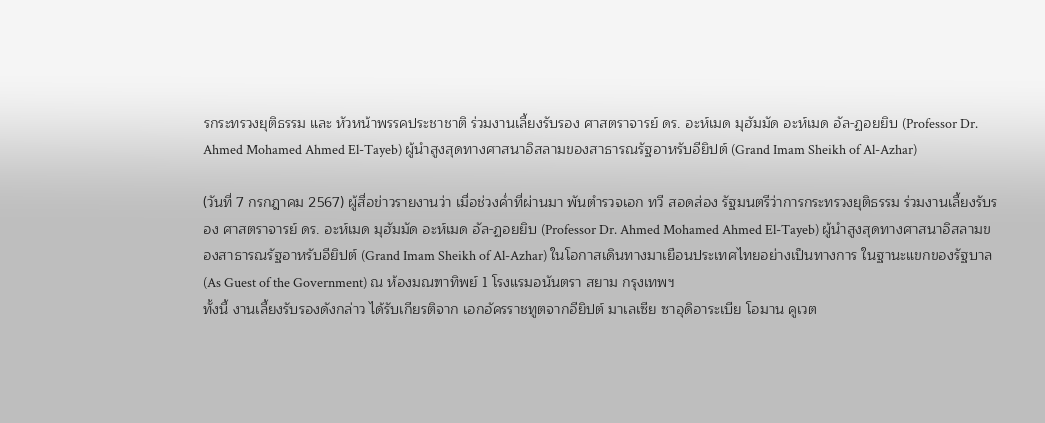รกระทรวงยุติธรรม และ หัวหน้าพรรคประชาชาติ ร่วมงานเลี้ยงรับรอง ศาสตราจารย์ ดร. อะห์เมด มุฮัมมัด อะห์เมด อัล-ฏอยยิบ (Professor Dr. Ahmed Mohamed Ahmed El-Tayeb) ผู้นำสูงสุดทางศาสนาอิสลามของสาธารณรัฐอาหรับอียิปต์ (Grand Imam Sheikh of Al-Azhar)

(วันที่ 7 กรกฎาคม 2567) ผู้สื่อข่าวรายงานว่า เมื่อช่วงค่ำที่ผ่านมา พันตำรวจเอก ทวี สอดส่อง รัฐมนตรีว่าการกระทรวงยุติธรรม ร่วมงานเลี้ยงรับรอง ศาสตราจารย์ ดร. อะห์เมด มุฮัมมัด อะห์เมด อัล-ฏอยยิบ (Professor Dr. Ahmed Mohamed Ahmed El-Tayeb) ผู้นำสูงสุดทางศาสนาอิสลามของสาธารณรัฐอาหรับอียิปต์ (Grand Imam Sheikh of Al-Azhar) ในโอกาสเดินทางมาเยือนประเทศไทยอย่างเป็นทางการ ในฐานะแขกของรัฐบาล (As Guest of the Government) ณ ห้องมณฑาทิพย์ 1 โรงแรมอนันตรา สยาม กรุงเทพฯ
ทั้งนี้ งานเลี้ยงรับรองดังกล่าว ได้รับเกียรติจาก เอกอัครราชทูตจากอียิปต์ มาเลเซีย ซาอุดิอาระเบีย โอมาน คูเวต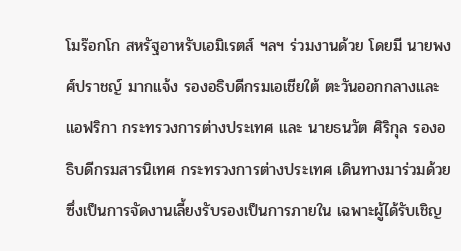โมร๊อกโก สหรัฐอาหรับเอมิเรตส์ ฯลฯ ร่วมงานด้วย โดยมี นายพงศ์ปราชญ์ มากแจ้ง รองอธิบดีกรมเอเชียใต้ ตะวันออกกลางและแอฟริกา กระทรวงการต่างประเทศ และ นายธนวัต ศิริกุล รองอธิบดีกรมสารนิเทศ กระทรวงการต่างประเทศ เดินทางมาร่วมด้วย ซึ่งเป็นการจัดงานเลี้ยงรับรองเป็นการภายใน เฉพาะผู้ได้รับเชิญ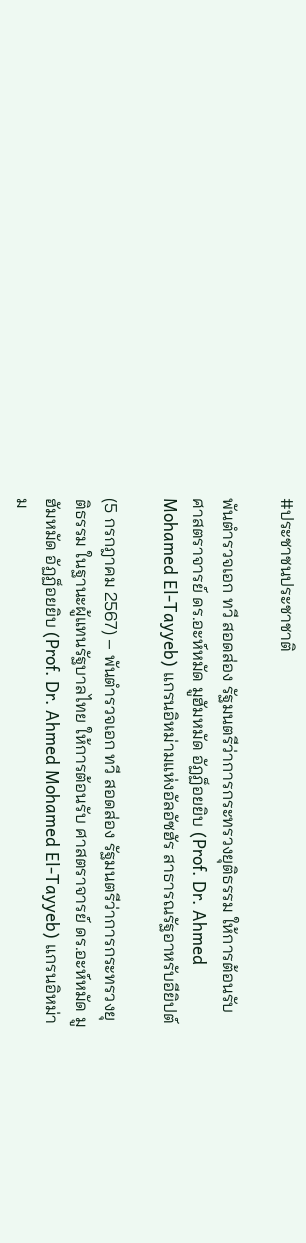#ประชาชนประชาชาติ

พันตำรวจเอก ทวี สอดส่อง รัฐมนตรีว่าการกระทรวงยุติธรรม ให้การต้อนรับ ศาสตราจารย์ ดร.อะห์หมัด มูฮัมหมัด อัฏฏ็อยยิบ (Prof. Dr. Ahmed Mohamed El-Tayyeb) แกรนอิหม่ามแห่งอัลอัซฮัร สาธารณรัฐอาหรับอียิปต์

(5 กรกฎาคม 2567) – พันตำรวจเอก ทวี สอดส่อง รัฐมนตรีว่าการกระทรวงยุติธรรม ในฐานะผู้แทนรัฐบาลไทย ให้การต้อนรับ ศาสตราจารย์ ดร.อะห์หมัด มูฮัมหมัด อัฏฏ็อยยิบ (Prof. Dr. Ahmed Mohamed El-Tayyeb) แกรนอิหม่าม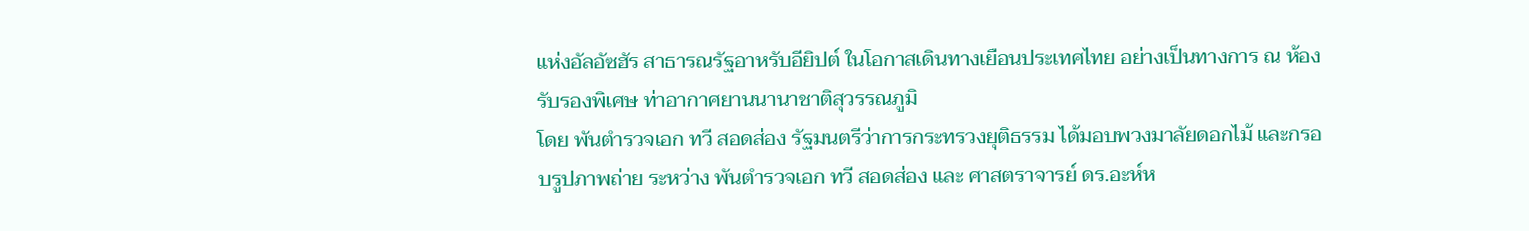แห่งอัลอัซฮัร สาธารณรัฐอาหรับอียิปต์ ในโอกาสเดินทางเยือนประเทศไทย อย่างเป็นทางการ ณ ห้องรับรองพิเศษ ท่าอากาศยานนานาชาติสุวรรณภูมิ
โดย พันตำรวจเอก ทวี สอดส่อง รัฐมนตรีว่าการกระทรวงยุติธรรม ได้มอบพวงมาลัยดอกไม้ และกรอบรูปภาพถ่าย ระหว่าง พันตำรวจเอก ทวี สอดส่อง และ ศาสตราจารย์ ดร.อะห์ห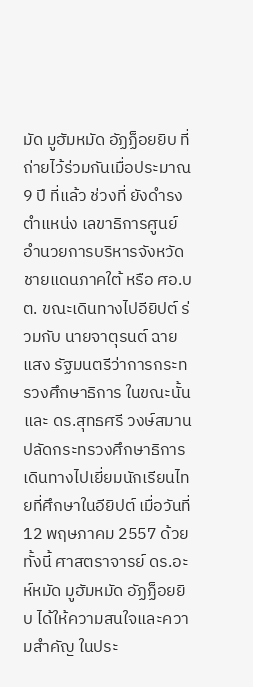มัด มูฮัมหมัด อัฏฏ็อยยิบ ที่ถ่ายไว้ร่วมกันเมื่อประมาณ 9 ปี ที่แล้ว ช่วงที่ ยังดำรงตำแหน่ง เลขาธิการศูนย์อำนวยการบริหารจังหวัดชายแดนภาคใต้ หรือ ศอ.บต. ขณะเดินทางไปอียิปต์ ร่วมกับ นายจาตุรนต์ ฉายแสง รัฐมนตรีว่าการกระทรวงศึกษาธิการ ในขณะนั้น และ ดร.สุทธศรี วงษ์สมาน ปลัดกระทรวงศึกษาธิการ เดินทางไปเยี่ยมนักเรียนไทยที่ศึกษาในอียิปต์ เมื่อวันที่ 12 พฤษภาคม 2557 ด้วย ทั้งนี้ ศาสตราจารย์ ดร.อะห์หมัด มูฮัมหมัด อัฏฏ็อยยิบ ได้ให้ความสนใจและความสำคัญ ในประ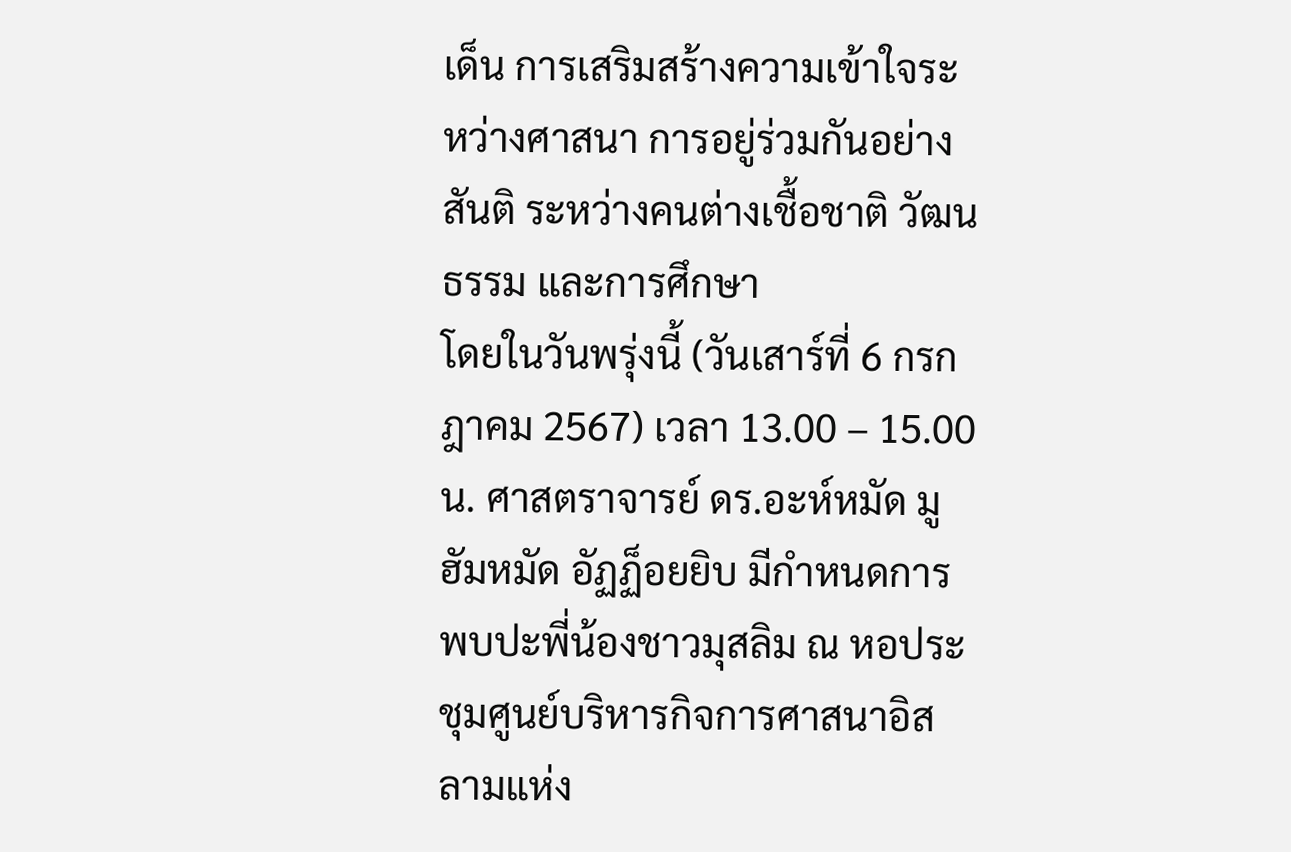เด็น การเสริมสร้างความเข้าใจระหว่างศาสนา การอยู่ร่วมกันอย่างสันติ ระหว่างคนต่างเชื้อชาติ วัฒนธรรม และการศึกษา
โดยในวันพรุ่งนี้ (วันเสาร์ที่ 6 กรกฎาคม 2567) เวลา 13.00 – 15.00 น. ศาสตราจารย์ ดร.อะห์หมัด มูฮัมหมัด อัฏฏ็อยยิบ มีกำหนดการพบปะพี่น้องชาวมุสลิม ณ หอประชุมศูนย์บริหารกิจการศาสนาอิสลามแห่ง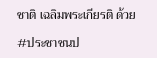ชาติ เฉลิมพระเกียรติ ด้วย

#ประชาชนป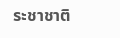ระชาชาติ